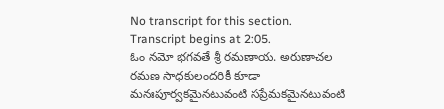No transcript for this section.
Transcript begins at 2:05.
ఓం నమో భగవతే శ్రీ రమణాయ. అరుణాచల రమణ సాధకులందరికీ కూడా మనఃపూర్వకమైనటువంటి సప్రేమకమైనటువంటి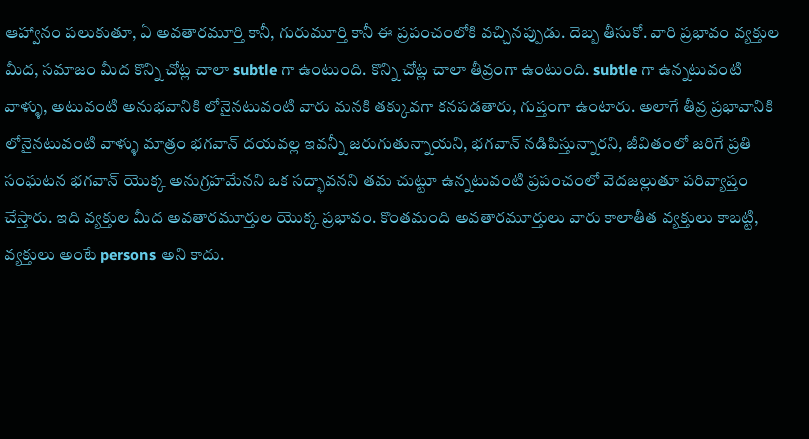ఆహ్వానం పలుకుతూ, ఏ అవతారమూర్తి కానీ, గురుమూర్తి కానీ ఈ ప్రపంచంలోకి వచ్చినప్పుడు. దెబ్బ తీసుకో. వారి ప్రభావం వ్యక్తుల మీద, సమాజం మీద కొన్ని చోట్ల చాలా subtle గా ఉంటుంది. కొన్ని చోట్ల చాలా తీవ్రంగా ఉంటుంది. subtle గా ఉన్నటువంటి వాళ్ళు, అటువంటి అనుభవానికి లోనైనటువంటి వారు మనకి తక్కువగా కనపడతారు, గుప్తంగా ఉంటారు. అలాగే తీవ్ర ప్రభావానికి లోనైనటువంటి వాళ్ళు మాత్రం భగవాన్ దయవల్ల ఇవన్నీ జరుగుతున్నాయని, భగవాన్ నడిపిస్తున్నారని, జీవితంలో జరిగే ప్రతి సంఘటన భగవాన్ యొక్క అనుగ్రహమేనని ఒక సద్భావనని తమ చుట్టూ ఉన్నటువంటి ప్రపంచంలో వెదజల్లుతూ పరివ్యాప్తం చేస్తారు. ఇది వ్యక్తుల మీద అవతారమూర్తుల యొక్క ప్రభావం. కొంతమంది అవతారమూర్తులు వారు కాలాతీత వ్యక్తులు కాబట్టి, వ్యక్తులు అంటే persons అని కాదు.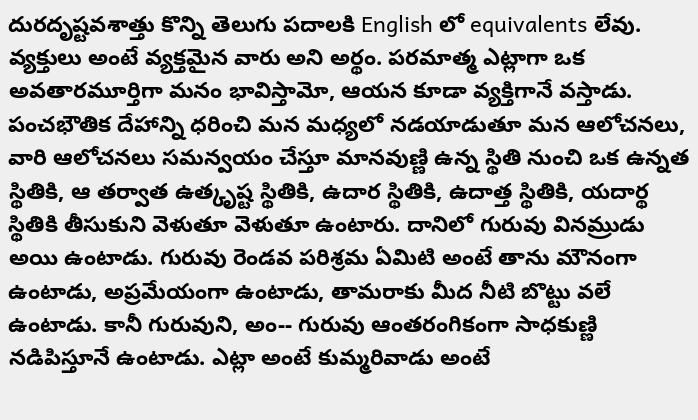దురదృష్టవశాత్తు కొన్ని తెలుగు పదాలకి English లో equivalents లేవు. వ్యక్తులు అంటే వ్యక్తమైన వారు అని అర్థం. పరమాత్మ ఎట్లాగా ఒక అవతారమూర్తిగా మనం భావిస్తామో, ఆయన కూడా వ్యక్తిగానే వస్తాడు. పంచభౌతిక దేహాన్ని ధరించి మన మధ్యలో నడయాడుతూ మన ఆలోచనలు, వారి ఆలోచనలు సమన్వయం చేస్తూ మానవుణ్ణి ఉన్న స్థితి నుంచి ఒక ఉన్నత స్థితికి, ఆ తర్వాత ఉత్కృష్ట స్థితికి, ఉదార స్థితికి, ఉదాత్త స్థితికి, యదార్థ స్థితికి తీసుకుని వెళుతూ వెళుతూ ఉంటారు. దానిలో గురువు వినమ్రుడు అయి ఉంటాడు. గురువు రెండవ పరిశ్రమ ఏమిటి అంటే తాను మౌనంగా ఉంటాడు, అప్రమేయంగా ఉంటాడు, తామరాకు మీద నీటి బొట్టు వలే ఉంటాడు. కానీ గురువుని, అం-- గురువు ఆంతరంగికంగా సాధకుణ్ణి నడిపిస్తూనే ఉంటాడు. ఎట్లా అంటే కుమ్మరివాడు అంటే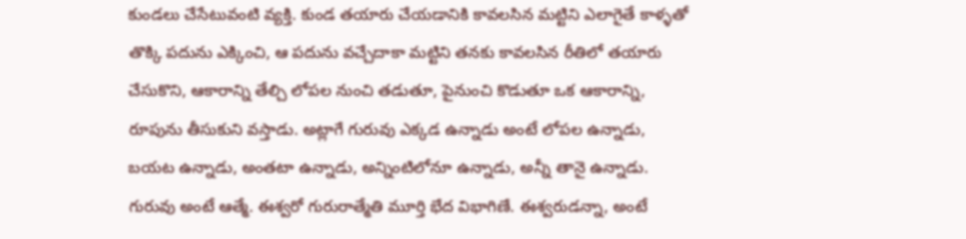కుండలు చేసేటువంటి వ్యక్తి. కుండ తయారు చేయడానికి కావలసిన మట్టిని ఎలాగైతే కాళ్ళతో తొక్కి పదును ఎక్కించి, ఆ పదును వచ్చేదాకా మట్టిని తనకు కావలసిన రీతిలో తయారు చేసుకొని, ఆకారాన్ని తేల్చి లోపల నుంచి తడుతూ, పైనుంచి కొడుతూ ఒక ఆకారాన్ని, రూపును తీసుకుని వస్తాడు. అట్లాగే గురువు ఎక్కడ ఉన్నాడు అంటే లోపల ఉన్నాడు, బయట ఉన్నాడు, అంతటా ఉన్నాడు, అన్నింటిలోనూ ఉన్నాడు, అన్నీ తానై ఉన్నాడు. గురువు అంటే ఆత్మే. ఈశ్వరో గురురాత్మేతి మూర్తి భేద విభాగిణే. ఈశ్వరుడన్నా, అంటే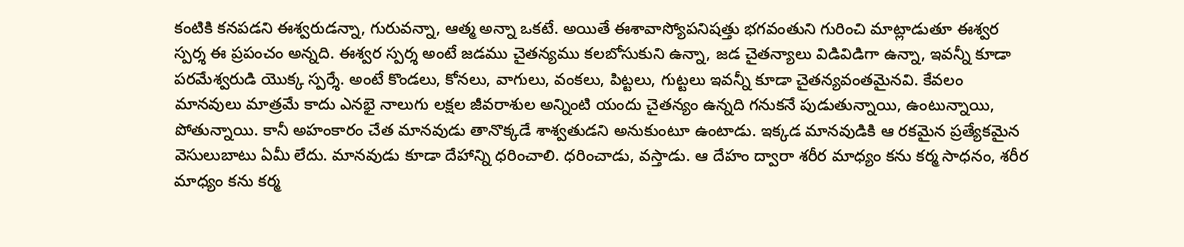కంటికి కనపడని ఈశ్వరుడన్నా, గురువన్నా, ఆత్మ అన్నా ఒకటే. అయితే ఈశావాస్యోపనిషత్తు భగవంతుని గురించి మాట్లాడుతూ ఈశ్వర స్పర్శ ఈ ప్రపంచం అన్నది. ఈశ్వర స్పర్శ అంటే జడము చైతన్యము కలబోసుకుని ఉన్నా, జడ చైతన్యాలు విడివిడిగా ఉన్నా, ఇవన్నీ కూడా పరమేశ్వరుడి యొక్క స్పర్శే. అంటే కొండలు, కోనలు, వాగులు, వంకలు, పిట్టలు, గుట్టలు ఇవన్నీ కూడా చైతన్యవంతమైనవి. కేవలం మానవులు మాత్రమే కాదు ఎనభై నాలుగు లక్షల జీవరాశుల అన్నింటి యందు చైతన్యం ఉన్నది గనుకనే పుడుతున్నాయి, ఉంటున్నాయి, పోతున్నాయి. కానీ అహంకారం చేత మానవుడు తానొక్కడే శాశ్వతుడని అనుకుంటూ ఉంటాడు. ఇక్కడ మానవుడికి ఆ రకమైన ప్రత్యేకమైన వెసులుబాటు ఏమీ లేదు. మానవుడు కూడా దేహాన్ని ధరించాలి. ధరించాడు, వస్తాడు. ఆ దేహం ద్వారా శరీర మాధ్యం కను కర్మ సాధనం, శరీర మాధ్యం కను కర్మ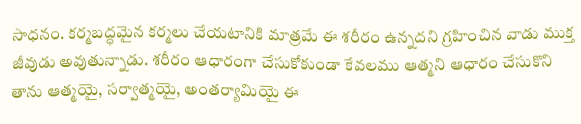సాధనం. కర్మబద్ధమైన కర్మలు చేయటానికి మాత్రమే ఈ శరీరం ఉన్నదని గ్రహించిన వాడు ముక్త జీవుడు అవుతున్నాడు. శరీరం ఆధారంగా చేసుకోకుండా కేవలము ఆత్మని ఆధారం చేసుకొని తాను ఆత్మయై, సర్వాత్మయై, అంతర్యామియై ఈ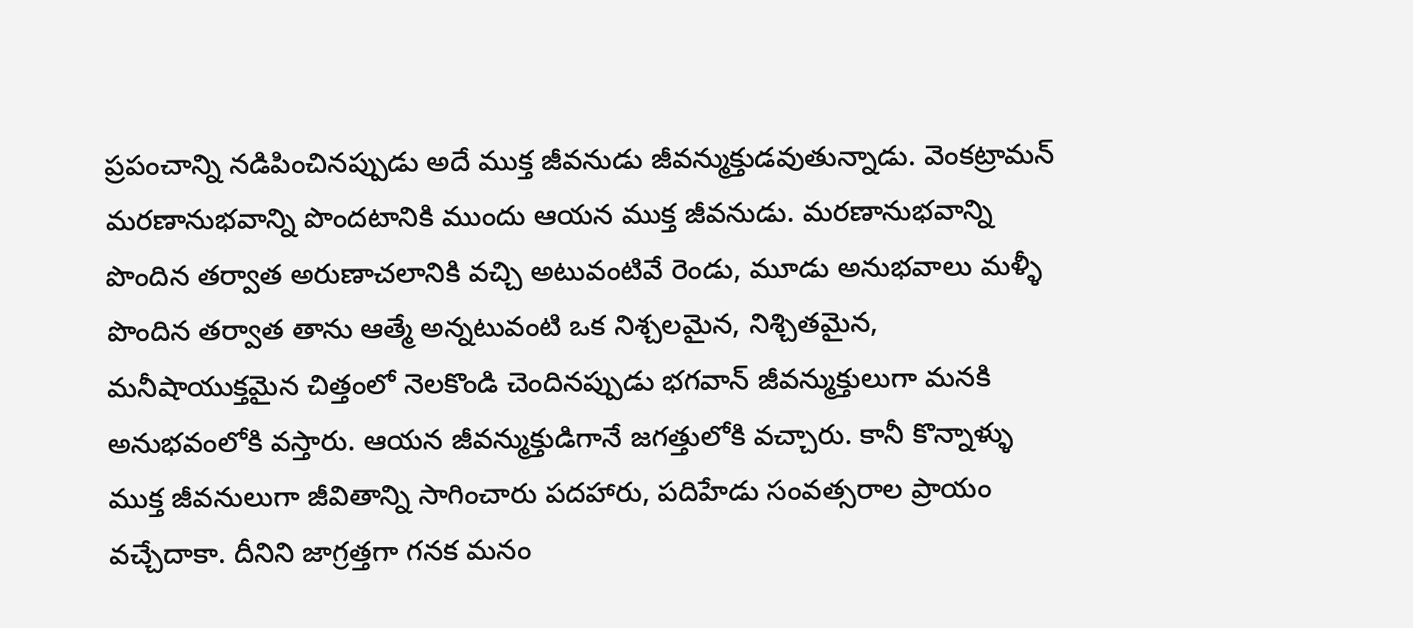ప్రపంచాన్ని నడిపించినప్పుడు అదే ముక్త జీవనుడు జీవన్ముక్తుడవుతున్నాడు. వెంకట్రామన్ మరణానుభవాన్ని పొందటానికి ముందు ఆయన ముక్త జీవనుడు. మరణానుభవాన్ని పొందిన తర్వాత అరుణాచలానికి వచ్చి అటువంటివే రెండు, మూడు అనుభవాలు మళ్ళీ పొందిన తర్వాత తాను ఆత్మే అన్నటువంటి ఒక నిశ్చలమైన, నిశ్చితమైన, మనీషాయుక్తమైన చిత్తంలో నెలకొండి చెందినప్పుడు భగవాన్ జీవన్ముక్తులుగా మనకి అనుభవంలోకి వస్తారు. ఆయన జీవన్ముక్తుడిగానే జగత్తులోకి వచ్చారు. కానీ కొన్నాళ్ళు ముక్త జీవనులుగా జీవితాన్ని సాగించారు పదహారు, పదిహేడు సంవత్సరాల ప్రాయం వచ్చేదాకా. దీనిని జాగ్రత్తగా గనక మనం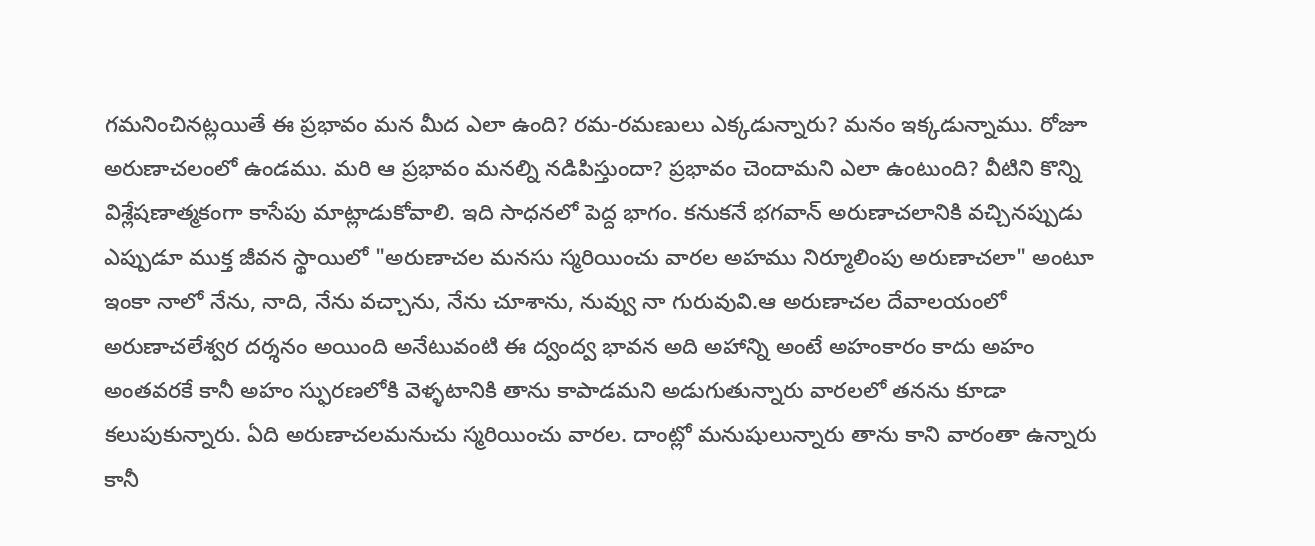గమనించినట్లయితే ఈ ప్రభావం మన మీద ఎలా ఉంది? రమ-రమణులు ఎక్కడున్నారు? మనం ఇక్కడున్నాము. రోజూ అరుణాచలంలో ఉండము. మరి ఆ ప్రభావం మనల్ని నడిపిస్తుందా? ప్రభావం చెందామని ఎలా ఉంటుంది? వీటిని కొన్ని విశ్లేషణాత్మకంగా కాసేపు మాట్లాడుకోవాలి. ఇది సాధనలో పెద్ద భాగం. కనుకనే భగవాన్ అరుణాచలానికి వచ్చినప్పుడు ఎప్పుడూ ముక్త జీవన స్థాయిలో "అరుణాచల మనసు స్మరియించు వారల అహము నిర్మూలింపు అరుణాచలా" అంటూ ఇంకా నాలో నేను, నాది, నేను వచ్చాను, నేను చూశాను, నువ్వు నా గురువువి.ఆ అరుణాచల దేవాలయంలో అరుణాచలేశ్వర దర్శనం అయింది అనేటువంటి ఈ ద్వంద్వ భావన అది అహాన్ని అంటే అహంకారం కాదు అహం అంతవరకే కానీ అహం స్ఫురణలోకి వెళ్ళటానికి తాను కాపాడమని అడుగుతున్నారు వారలలో తనను కూడా కలుపుకున్నారు. ఏది అరుణాచలమనుచు స్మరియించు వారల. దాంట్లో మనుషులున్నారు తాను కాని వారంతా ఉన్నారు కానీ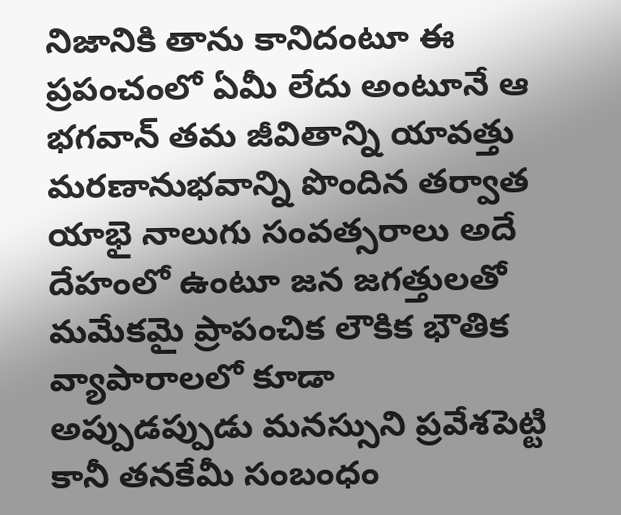నిజానికి తాను కానిదంటూ ఈ ప్రపంచంలో ఏమీ లేదు అంటూనే ఆ భగవాన్ తమ జీవితాన్ని యావత్తు మరణానుభవాన్ని పొందిన తర్వాత యాభై నాలుగు సంవత్సరాలు అదే దేహంలో ఉంటూ జన జగత్తులతో మమేకమై ప్రాపంచిక లౌకిక భౌతిక వ్యాపారాలలో కూడా అప్పుడప్పుడు మనస్సుని ప్రవేశపెట్టి కానీ తనకేమీ సంబంధం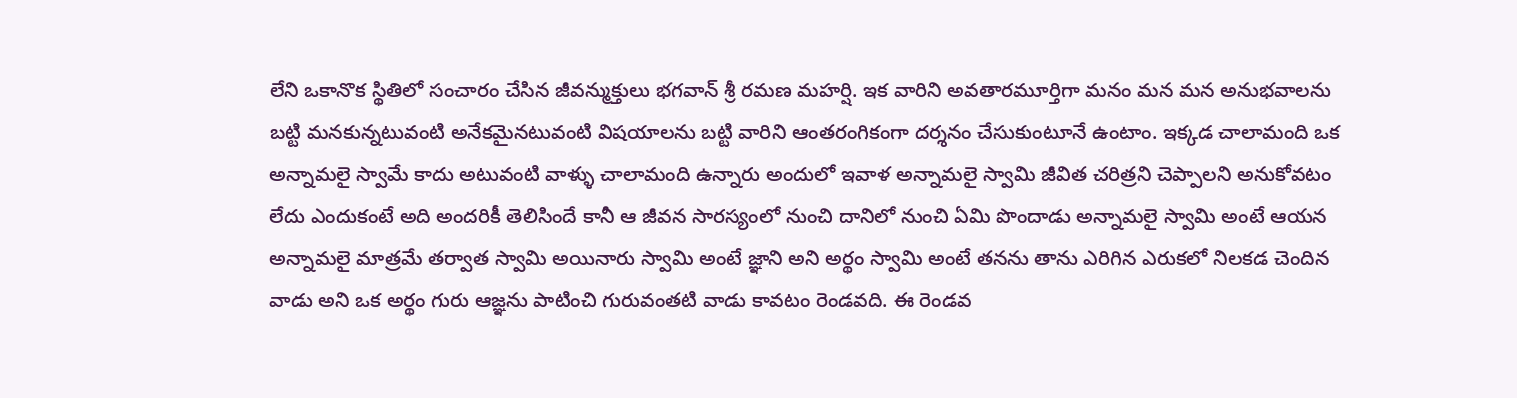లేని ఒకానొక స్థితిలో సంచారం చేసిన జీవన్ముక్తులు భగవాన్ శ్రీ రమణ మహర్షి. ఇక వారిని అవతారమూర్తిగా మనం మన మన అనుభవాలను బట్టి మనకున్నటువంటి అనేకమైనటువంటి విషయాలను బట్టి వారిని ఆంతరంగికంగా దర్శనం చేసుకుంటూనే ఉంటాం. ఇక్కడ చాలామంది ఒక అన్నామలై స్వామే కాదు అటువంటి వాళ్ళు చాలామంది ఉన్నారు అందులో ఇవాళ అన్నామలై స్వామి జీవిత చరిత్రని చెప్పాలని అనుకోవటం లేదు ఎందుకంటే అది అందరికీ తెలిసిందే కానీ ఆ జీవన సారస్యంలో నుంచి దానిలో నుంచి ఏమి పొందాడు అన్నామలై స్వామి అంటే ఆయన అన్నామలై మాత్రమే తర్వాత స్వామి అయినారు స్వామి అంటే జ్ఞాని అని అర్థం స్వామి అంటే తనను తాను ఎరిగిన ఎరుకలో నిలకడ చెందిన వాడు అని ఒక అర్థం గురు ఆజ్ఞను పాటించి గురువంతటి వాడు కావటం రెండవది. ఈ రెండవ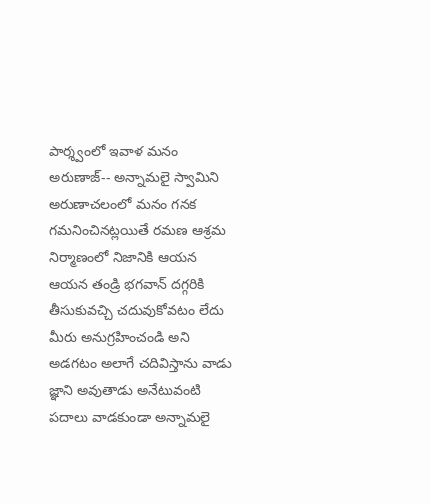పార్శ్వంలో ఇవాళ మనం అరుణాజ్-- అన్నామలై స్వామిని అరుణాచలంలో మనం గనక గమనించినట్లయితే రమణ ఆశ్రమ నిర్మాణంలో నిజానికి ఆయన ఆయన తండ్రి భగవాన్ దగ్గరికి తీసుకువచ్చి చదువుకోవటం లేదు మీరు అనుగ్రహించండి అని అడగటం అలాగే చదివిస్తాను వాడు జ్ఞాని అవుతాడు అనేటువంటి పదాలు వాడకుండా అన్నామలై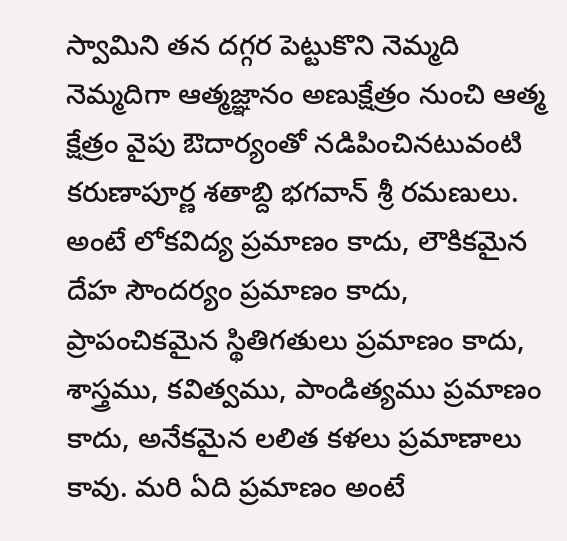స్వామిని తన దగ్గర పెట్టుకొని నెమ్మది నెమ్మదిగా ఆత్మజ్ఞానం అణుక్షేత్రం నుంచి ఆత్మ క్షేత్రం వైపు ఔదార్యంతో నడిపించినటువంటి కరుణాపూర్ణ శతాబ్ది భగవాన్ శ్రీ రమణులు. అంటే లోకవిద్య ప్రమాణం కాదు, లౌకికమైన దేహ సౌందర్యం ప్రమాణం కాదు, ప్రాపంచికమైన స్థితిగతులు ప్రమాణం కాదు, శాస్త్రము, కవిత్వము, పాండిత్యము ప్రమాణం కాదు, అనేకమైన లలిత కళలు ప్రమాణాలు కావు. మరి ఏది ప్రమాణం అంటే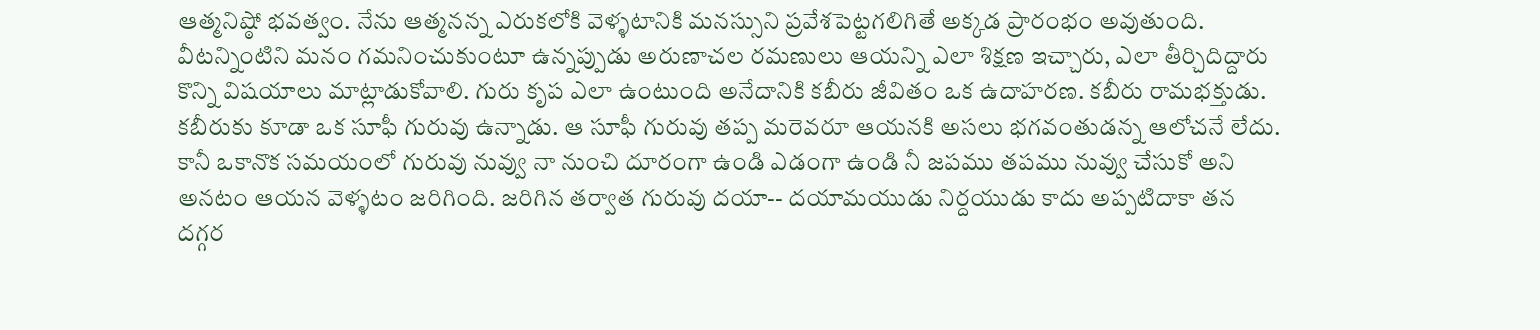ఆత్మనిష్ఠో భవత్వం. నేను ఆత్మనన్న ఎరుకలోకి వెళ్ళటానికి మనస్సుని ప్రవేశపెట్టగలిగితే అక్కడ ప్రారంభం అవుతుంది. వీటన్నింటిని మనం గమనించుకుంటూ ఉన్నప్పుడు అరుణాచల రమణులు ఆయన్ని ఎలా శిక్షణ ఇచ్చారు, ఎలా తీర్చిదిద్దారు కొన్ని విషయాలు మాట్లాడుకోవాలి. గురు కృప ఎలా ఉంటుంది అనేదానికి కబీరు జీవితం ఒక ఉదాహరణ. కబీరు రామభక్తుడు. కబీరుకు కూడా ఒక సూఫీ గురువు ఉన్నాడు. ఆ సూఫీ గురువు తప్ప మరెవరూ ఆయనకి అసలు భగవంతుడన్న ఆలోచనే లేదు. కానీ ఒకానొక సమయంలో గురువు నువ్వు నా నుంచి దూరంగా ఉండి ఎడంగా ఉండి నీ జపము తపము నువ్వు చేసుకో అని అనటం ఆయన వెళ్ళటం జరిగింది. జరిగిన తర్వాత గురువు దయా-- దయామయుడు నిర్దయుడు కాదు అప్పటిదాకా తన దగ్గర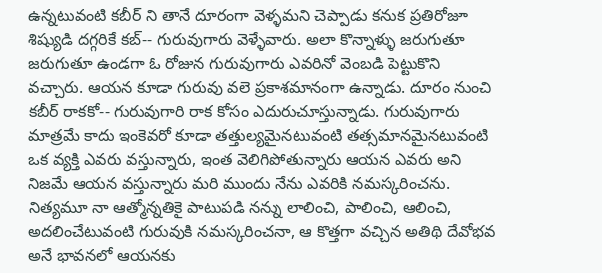ఉన్నటువంటి కబీర్ ని తానే దూరంగా వెళ్ళమని చెప్పాడు కనుక ప్రతిరోజూ శిష్యుడి దగ్గరికే కబ్-- గురువుగారు వెళ్ళేవారు. అలా కొన్నాళ్ళు జరుగుతూ జరుగుతూ ఉండగా ఓ రోజున గురువుగారు ఎవరినో వెంబడి పెట్టుకొని వచ్చారు. ఆయన కూడా గురువు వలె ప్రకాశమానంగా ఉన్నాడు. దూరం నుంచి కబీర్ రాకకో-- గురువుగారి రాక కోసం ఎదురుచూస్తున్నాడు. గురువుగారు మాత్రమే కాదు ఇంకెవరో కూడా తత్తుల్యమైనటువంటి తత్సమానమైనటువంటి ఒక వ్యక్తి ఎవరు వస్తున్నారు, ఇంత వెలిగిపోతున్నారు ఆయన ఎవరు అని నిజమే ఆయన వస్తున్నారు మరి ముందు నేను ఎవరికి నమస్కరించను. నిత్యమూ నా ఆత్మోన్నతికై పాటుపడి నన్ను లాలించి, పాలించి, ఆలించి, అదలించేటువంటి గురువుకి నమస్కరించనా, ఆ కొత్తగా వచ్చిన అతిథి దేవోభవ అనే భావనలో ఆయనకు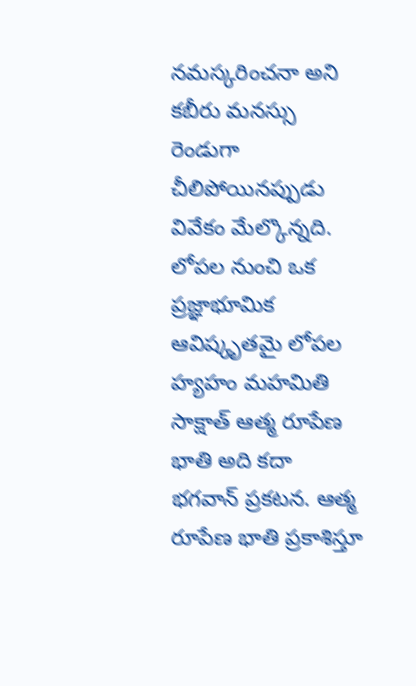నమస్కరించనా అని కబీరు మనస్సు రెండుగా చీలిపోయినప్పుడు వివేకం మేల్కొన్నది. లోపల నుంచి ఒక ప్రజ్ఞాభూమిక ఆవిష్కృతమై లోపల హ్యహం మహమితి సాక్షాత్ ఆత్మ రూపేణ భాతి అది కదా భగవాన్ ప్రకటన. ఆత్మ రూపేణ భాతి ప్రకాశిస్తూ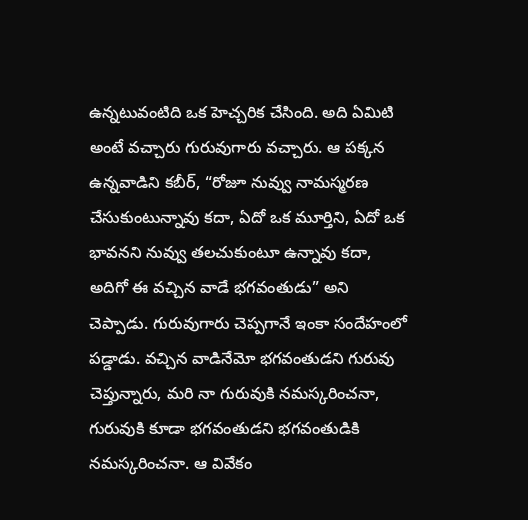ఉన్నటువంటిది ఒక హెచ్చరిక చేసింది. అది ఏమిటి అంటే వచ్చారు గురువుగారు వచ్చారు. ఆ పక్కన ఉన్నవాడిని కబీర్, “రోజూ నువ్వు నామస్మరణ చేసుకుంటున్నావు కదా, ఏదో ఒక మూర్తిని, ఏదో ఒక భావనని నువ్వు తలచుకుంటూ ఉన్నావు కదా, అదిగో ఈ వచ్చిన వాడే భగవంతుడు” అని చెప్పాడు. గురువుగారు చెప్పగానే ఇంకా సందేహంలో పడ్డాడు. వచ్చిన వాడినేమో భగవంతుడని గురువు చెప్తున్నారు, మరి నా గురువుకి నమస్కరించనా, గురువుకి కూడా భగవంతుడని భగవంతుడికి నమస్కరించనా. ఆ వివేకం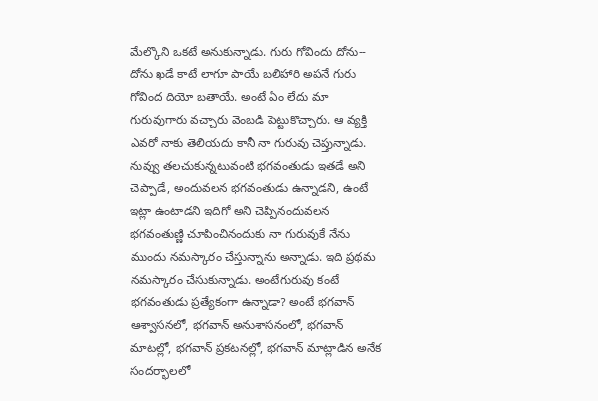మేల్కొని ఒకటే అనుకున్నాడు. గురు గోవిందు దోను-- దోను ఖడే కాటే లాగూ పాయే బలిహారి అపనే గురు గోవింద దియో బతాయే. అంటే ఏం లేదు మా గురువుగారు వచ్చారు వెంబడి పెట్టుకొచ్చారు. ఆ వ్యక్తి ఎవరో నాకు తెలియదు కానీ నా గురువు చెప్తున్నాడు. నువ్వు తలచుకున్నటువంటి భగవంతుడు ఇతడే అని చెప్పాడే, అందువలన భగవంతుడు ఉన్నాడని, ఉంటే ఇట్లా ఉంటాడని ఇదిగో అని చెప్పినందువలన భగవంతుణ్ణి చూపించినందుకు నా గురువుకే నేను ముందు నమస్కారం చేస్తున్నాను అన్నాడు. ఇది ప్రథమ నమస్కారం చేసుకున్నాడు. అంటేగురువు కంటే భగవంతుడు ప్రత్యేకంగా ఉన్నాడా? అంటే భగవాన్ ఆశ్వాసనలో, భగవాన్ అనుశాసనంలో, భగవాన్ మాటల్లో, భగవాన్ ప్రకటనల్లో, భగవాన్ మాట్లాడిన అనేక సందర్భాలలో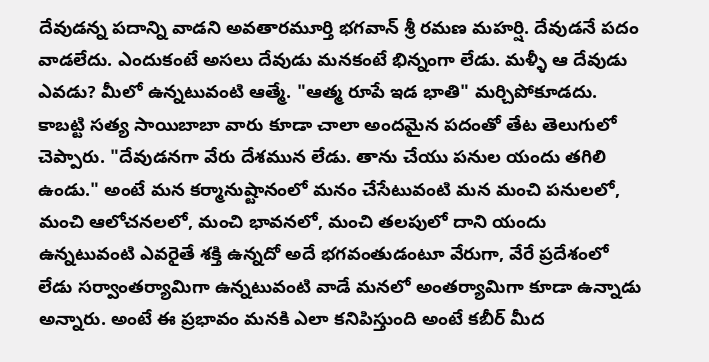దేవుడన్న పదాన్ని వాడని అవతారమూర్తి భగవాన్ శ్రీ రమణ మహర్షి. దేవుడనే పదం వాడలేదు. ఎందుకంటే అసలు దేవుడు మనకంటే భిన్నంగా లేడు. మళ్ళీ ఆ దేవుడు ఎవడు? మీలో ఉన్నటువంటి ఆత్మే. "ఆత్మ రూపే ఇడ భాతి" మర్చిపోకూడదు. కాబట్టి సత్య సాయిబాబా వారు కూడా చాలా అందమైన పదంతో తేట తెలుగులో చెప్పారు. "దేవుడనగా వేరు దేశమున లేడు. తాను చేయు పనుల యందు తగిలి ఉండు." అంటే మన కర్మానుష్టానంలో మనం చేసేటువంటి మన మంచి పనులలో, మంచి ఆలోచనలలో, మంచి భావనలో, మంచి తలపులో దాని యందు ఉన్నటువంటి ఎవరైతే శక్తి ఉన్నదో అదే భగవంతుడంటూ వేరుగా, వేరే ప్రదేశంలో లేడు సర్వాంతర్యామిగా ఉన్నటువంటి వాడే మనలో అంతర్యామిగా కూడా ఉన్నాడు అన్నారు. అంటే ఈ ప్రభావం మనకి ఎలా కనిపిస్తుంది అంటే కబీర్ మీద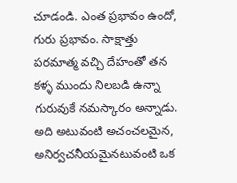చూడండి. ఎంత ప్రభావం ఉందో, గురు ప్రభావం. సాక్షాత్తు పరమాత్మ వచ్చి దేహంతో తన కళ్ళ ముందు నిలబడి ఉన్నా గురువుకే నమస్కారం అన్నాడు. అది అటువంటి అచంచలమైన, అనిర్వచనీయమైనటువంటి ఒక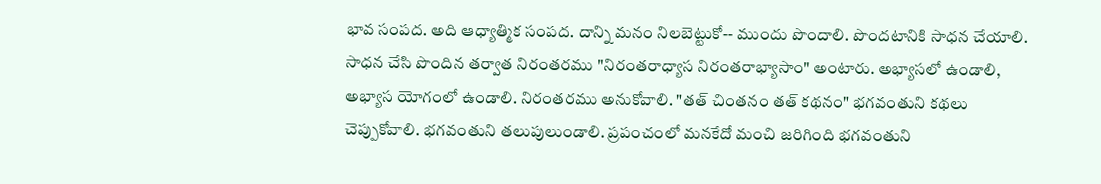భావ సంపద. అది ఆధ్యాత్మిక సంపద. దాన్ని మనం నిలబెట్టుకో-- ముందు పొందాలి. పొందటానికి సాధన చేయాలి. సాధన చేసి పొందిన తర్వాత నిరంతరము "నిరంతరాధ్యాస నిరంతరాభ్యాసాం" అంటారు. అభ్యాసలో ఉండాలి, అభ్యాస యోగంలో ఉండాలి. నిరంతరము అనుకోవాలి. "తత్ చింతనం తత్ కథనం" భగవంతుని కథలు చెప్పుకోవాలి. భగవంతుని తలుపులుండాలి. ప్రపంచంలో మనకేదో మంచి జరిగింది భగవంతుని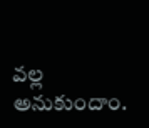వల్ల అనుకుందాం.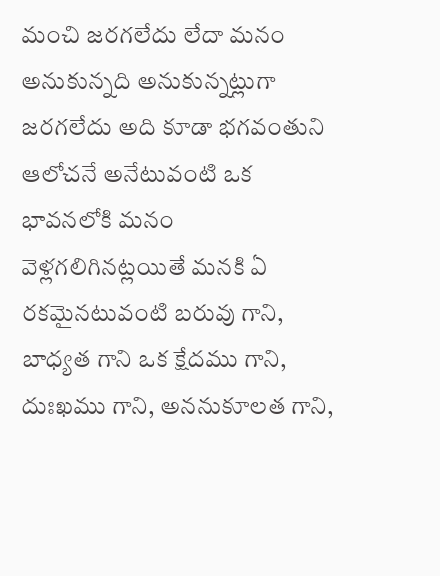మంచి జరగలేదు లేదా మనం అనుకున్నది అనుకున్నట్లుగా జరగలేదు అది కూడా భగవంతుని ఆలోచనే అనేటువంటి ఒక భావనలోకి మనం వెళ్లగలిగినట్లయితే మనకి ఏ రకమైనటువంటి బరువు గాని, బాధ్యత గాని ఒక క్షేదము గాని, దుఃఖము గాని, అననుకూలత గాని,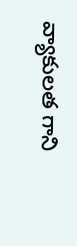వ్యాకులత గాని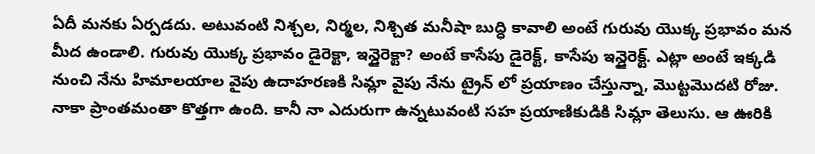ఏదీ మనకు ఏర్పడదు. అటువంటి నిశ్చల, నిర్మల, నిశ్చిత మనీషా బుద్ధి కావాలి అంటే గురువు యొక్క ప్రభావం మన మీద ఉండాలి. గురువు యొక్క ప్రభావం డైరెక్టా, ఇన్డైరెక్టా? అంటే కాసేపు డైరెక్ట్, కాసేపు ఇన్డైరెక్ట్. ఎట్లా అంటే ఇక్కడి నుంచి నేను హిమాలయాల వైపు ఉదాహరణకి సిమ్లా వైపు నేను ట్రైన్ లో ప్రయాణం చేస్తున్నా, మొట్టమొదటి రోజు. నాకా ప్రాంతమంతా కొత్తగా ఉంది. కానీ నా ఎదురుగా ఉన్నటువంటి సహ ప్రయాణికుడికి సిమ్లా తెలుసు. ఆ ఊరికి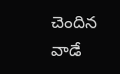చెందిన వాడే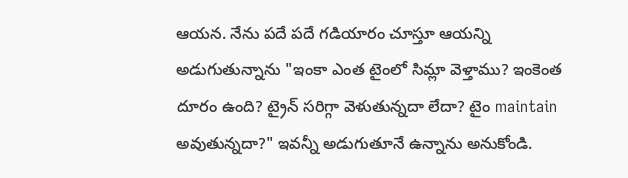ఆయన. నేను పదే పదే గడియారం చూస్తూ ఆయన్ని అడుగుతున్నాను "ఇంకా ఎంత టైంలో సిమ్లా వెళ్తాము? ఇంకెంత దూరం ఉంది? ట్రైన్ సరిగ్గా వెళుతున్నదా లేదా? టైం maintain అవుతున్నదా?" ఇవన్నీ అడుగుతూనే ఉన్నాను అనుకోండి.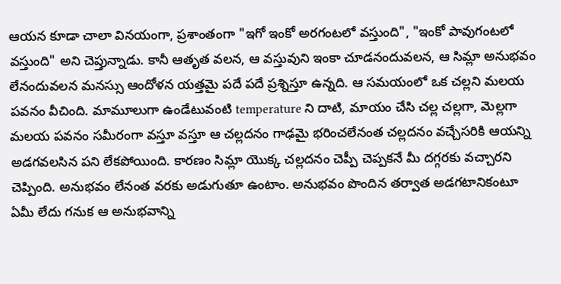ఆయన కూడా చాలా వినయంగా, ప్రశాంతంగా "ఇగో ఇంకో అరగంటలో వస్తుంది", "ఇంకో పావుగంటలో వస్తుంది" అని చెప్తున్నాడు. కానీ ఆతృత వలన, ఆ వస్తువుని ఇంకా చూడనందువలన, ఆ సిమ్లా అనుభవం లేనందువలన మనస్సు ఆందోళన యత్తమై పదే పదే ప్రశ్నిస్తూ ఉన్నది. ఆ సమయంలో ఒక చల్లని మలయ పవనం వీచింది. మామూలుగా ఉండేటువంటి temperature ని దాటి, మాయం చేసి చల్ల చల్లగా, మెల్లగా మలయ పవనం సమీరంగా వస్తూ వస్తూ ఆ చల్లదనం గాఢమై భరించలేనంత చల్లదనం వచ్చేసరికి ఆయన్ని అడగవలసిన పని లేకపోయింది. కారణం సిమ్లా యొక్క చల్లదనం చెప్పీ చెప్పకనే మీ దగ్గరకు వచ్చారని చెప్పింది. అనుభవం లేనంత వరకు అడుగుతూ ఉంటాం. అనుభవం పొందిన తర్వాత అడగటానికంటూ ఏమీ లేదు గనుక ఆ అనుభవాన్ని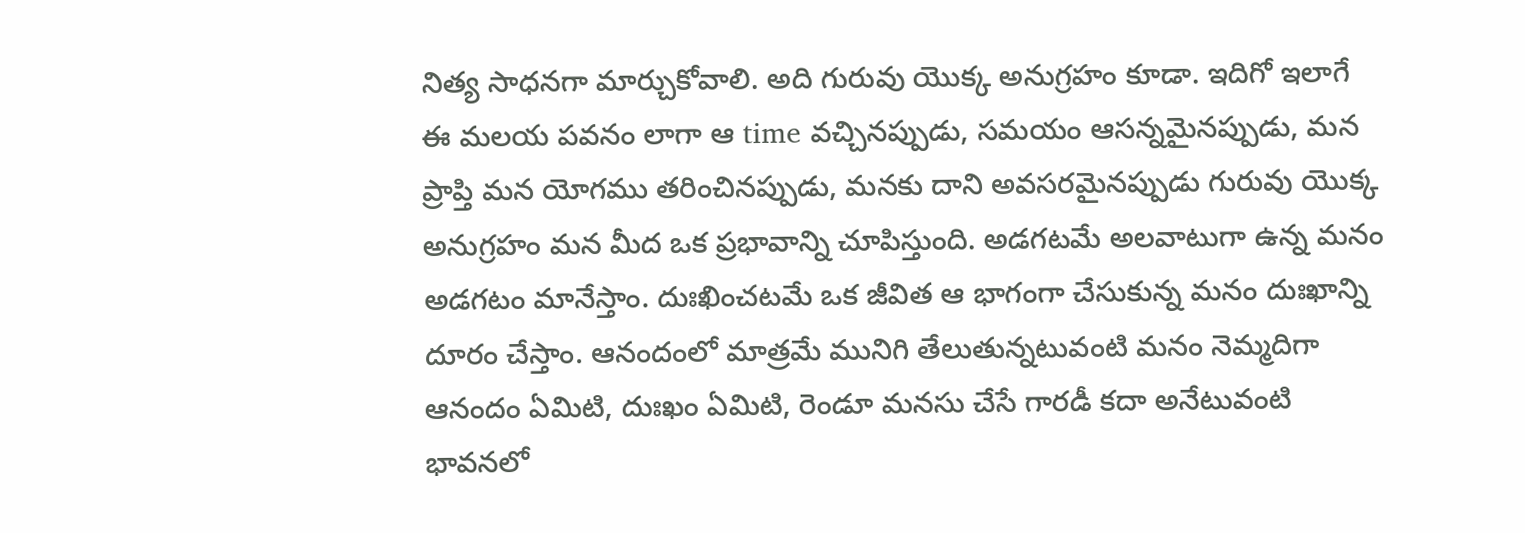నిత్య సాధనగా మార్చుకోవాలి. అది గురువు యొక్క అనుగ్రహం కూడా. ఇదిగో ఇలాగే ఈ మలయ పవనం లాగా ఆ time వచ్చినప్పుడు, సమయం ఆసన్నమైనప్పుడు, మన ప్రాప్తి మన యోగము తరించినప్పుడు, మనకు దాని అవసరమైనప్పుడు గురువు యొక్క అనుగ్రహం మన మీద ఒక ప్రభావాన్ని చూపిస్తుంది. అడగటమే అలవాటుగా ఉన్న మనం అడగటం మానేస్తాం. దుఃఖించటమే ఒక జీవిత ఆ భాగంగా చేసుకున్న మనం దుఃఖాన్ని దూరం చేస్తాం. ఆనందంలో మాత్రమే మునిగి తేలుతున్నటువంటి మనం నెమ్మదిగా ఆనందం ఏమిటి, దుఃఖం ఏమిటి, రెండూ మనసు చేసే గారడీ కదా అనేటువంటి భావనలో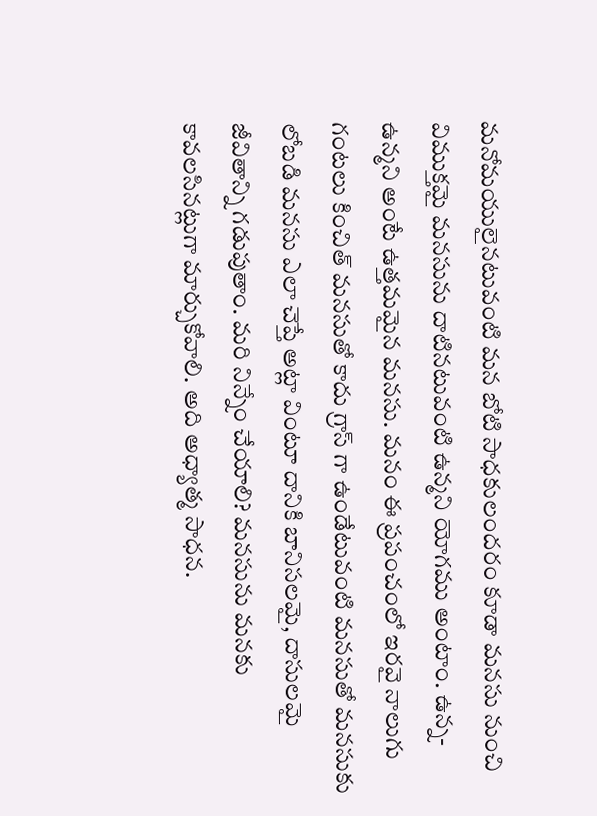మనోమయులైనటువంటి మన బోటి సాధకులందరం కూడా మనసు నుంచి విముక్తమై మనసును దాటినటువంటి ఉన్మని యోగము అంటాం. ఉన్న-ఉన్మని అంటే ఉత్తమమైన మనసు. మనం ఈ ప్రపంచంలో ఇరవై నాలుగు గంటలు కించిత్ మనసుతో కాదు గ్రాస్ గా ఉండేటువంటి మనసుతో మనసుకు లోబడి మనసు ఎలా చెప్తే అట్లా వింటూ దానికి బానిసలమై, దాసులమై జీవితాన్ని గడుపుతాం. మరి నిన్నేం చేయాలి? మనసును మనకు కావలసినట్లుగా మార్చుకోవాలి. అది అధ్యాత్మ సాధన.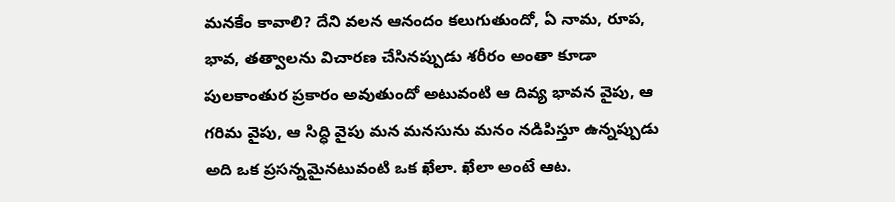మనకేం కావాలి? దేని వలన ఆనందం కలుగుతుందో, ఏ నామ, రూప, భావ, తత్వాలను విచారణ చేసినప్పుడు శరీరం అంతా కూడా పులకాంతుర ప్రకారం అవుతుందో అటువంటి ఆ దివ్య భావన వైపు, ఆ గరిమ వైపు, ఆ సిద్ధి వైపు మన మనసును మనం నడిపిస్తూ ఉన్నప్పుడు అది ఒక ప్రసన్నమైనటువంటి ఒక ఖేలా. ఖేలా అంటే ఆట.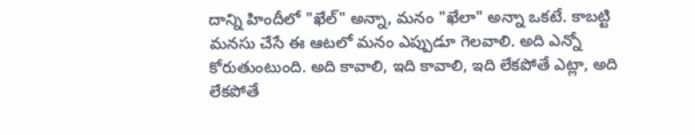దాన్ని హిందీలో "ఖేల్" అన్నా, మనం "ఖేలా" అన్నా ఒకటే. కాబట్టి మనసు చేసే ఈ ఆటలో మనం ఎప్పుడూ గెలవాలి. అది ఎన్నో కోరుతుంటుంది. అది కావాలి, ఇది కావాలి, ఇది లేకపోతే ఎట్లా, అది లేకపోతే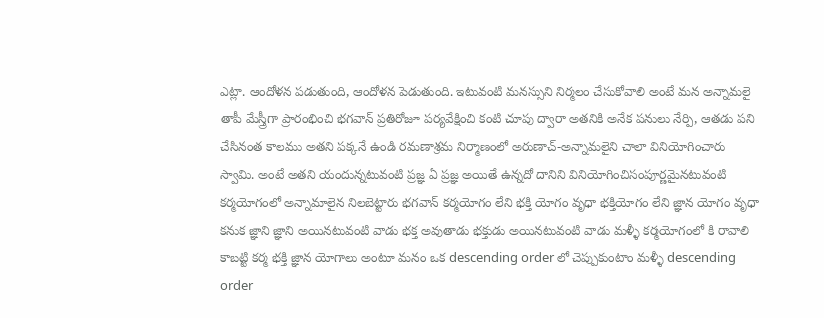ఎట్లా. ఆందోళన పడుతుంది, ఆందోళన పెడుతుంది. ఇటువంటి మనస్సుని నిర్మలం చేసుకోవాలి అంటే మన అన్నామలై తాపీ మేస్త్రీగా ప్రారంభించి భగవాన్ ప్రతిరోజూ పర్యవేక్షించి కంటి చూపు ద్వారా అతనికి అనేక పనులు నేర్పి, ఆతడు పని చేసినంత కాలము అతని పక్కనే ఉండి రమణాశ్రమ నిర్మాణంలో అరుణాచ్-అన్నామలైని చాలా వినియోగించారు స్వామి. అంటే అతని యందున్నటువంటి ప్రజ్ఞ ఏ ప్రజ్ఞ అయితే ఉన్నదో దానిని వినియోగించిసంపూర్ణమైనటువంటి కర్మయోగంలో అన్నామాలైన నిలబెట్టారు భగవాన్ కర్మయోగం లేని భక్తి యోగం వృధా భక్తియోగం లేని జ్ఞాన యోగం వృధా కనుక జ్ఞాని జ్ఞాని అయినటువంటి వాడు భక్త అవుతాడు భక్తుడు అయినటువంటి వాడు మళ్ళీ కర్మయోగంలో కి రావాలి కాబట్టి కర్మ భక్తి జ్ఞాన యోగాలు అంటూ మనం ఒక descending order లో చెప్పుకుంటాం మళ్ళీ descending order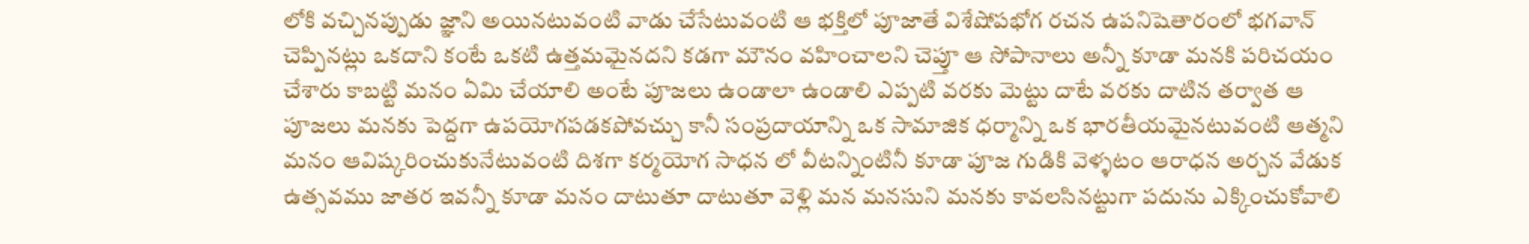లోకి వచ్చినప్పుడు జ్ఞాని అయినటువంటి వాడు చేసేటువంటి ఆ భక్తిలో పూజాతే విశేషోపభోగ రచన ఉపనిషెతారంలో భగవాన్ చెప్పినట్లు ఒకదాని కంటే ఒకటి ఉత్తమమైనదని కడగా మౌనం వహించాలని చెప్తూ ఆ సోపానాలు అన్నీ కూడా మనకి పరిచయం చేశారు కాబట్టి మనం ఏమి చేయాలి అంటే పూజలు ఉండాలా ఉండాలి ఎప్పటి వరకు మెట్టు దాటే వరకు దాటిన తర్వాత ఆ పూజలు మనకు పెద్దగా ఉపయోగపడకపోవచ్చు కానీ సంప్రదాయాన్ని ఒక సామాజిక ధర్మాన్ని ఒక భారతీయమైనటువంటి ఆత్మని మనం ఆవిష్కరించుకునేటువంటి దిశగా కర్మయోగ సాధన లో వీటన్నింటినీ కూడా పూజ గుడికి వెళ్ళటం ఆరాధన అర్చన వేడుక ఉత్సవము జాతర ఇవన్నీ కూడా మనం దాటుతూ దాటుతూ వెళ్లి మన మనసుని మనకు కావలసినట్టుగా పదును ఎక్కించుకోవాలి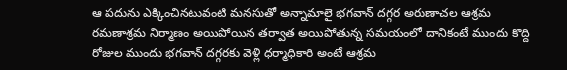ఆ పదును ఎక్కించినటువంటి మనసుతో అన్నామాలై భగవాన్ దగ్గర అరుణాచల ఆశ్రమ రమణాశ్రమ నిర్మాణం అయిపోయిన తర్వాత అయిపోతున్న సమయంలో దానికంటే ముందు కొద్ది రోజుల ముందు భగవాన్ దగ్గరకు వెళ్లి ధర్మాధికారి అంటే ఆశ్రమ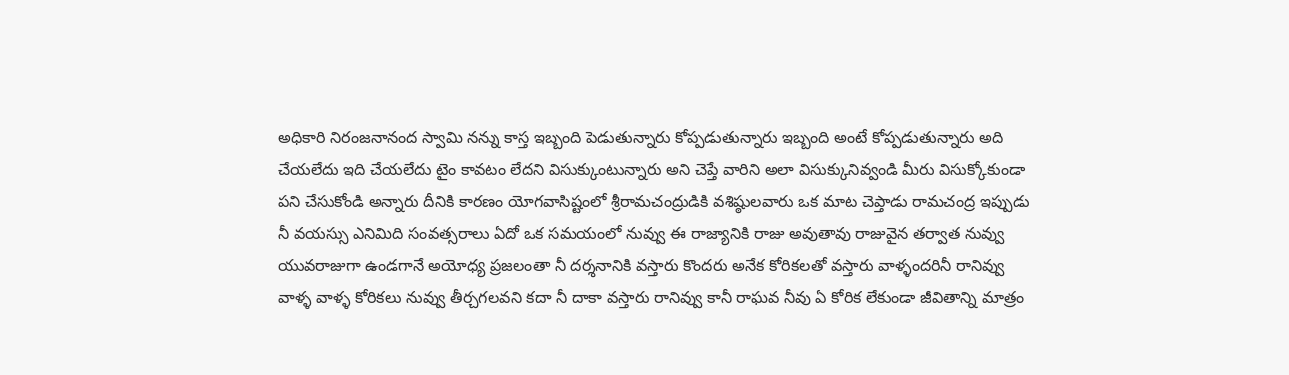అధికారి నిరంజనానంద స్వామి నన్ను కాస్త ఇబ్బంది పెడుతున్నారు కోప్పడుతున్నారు ఇబ్బంది అంటే కోప్పడుతున్నారు అది చేయలేదు ఇది చేయలేదు టైం కావటం లేదని విసుక్కుంటున్నారు అని చెప్తే వారిని అలా విసుక్కునివ్వండి మీరు విసుక్కోకుండా పని చేసుకోండి అన్నారు దీనికి కారణం యోగవాసిష్టంలో శ్రీరామచంద్రుడికి వశిష్ఠులవారు ఒక మాట చెప్తాడు రామచంద్ర ఇప్పుడు నీ వయస్సు ఎనిమిది సంవత్సరాలు ఏదో ఒక సమయంలో నువ్వు ఈ రాజ్యానికి రాజు అవుతావు రాజువైన తర్వాత నువ్వు యువరాజుగా ఉండగానే అయోధ్య ప్రజలంతా నీ దర్శనానికి వస్తారు కొందరు అనేక కోరికలతో వస్తారు వాళ్ళందరినీ రానివ్వు వాళ్ళ వాళ్ళ కోరికలు నువ్వు తీర్చగలవని కదా నీ దాకా వస్తారు రానివ్వు కానీ రాఘవ నీవు ఏ కోరిక లేకుండా జీవితాన్ని మాత్రం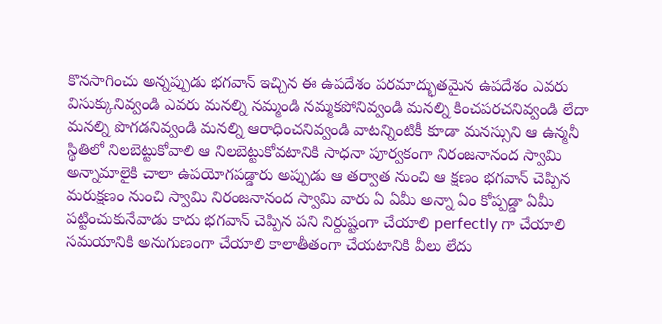కొనసాగించు అన్నప్పుడు భగవాన్ ఇచ్చిన ఈ ఉపదేశం పరమాద్భుతమైన ఉపదేశం ఎవరు విసుక్కునివ్వండి ఎవరు మనల్ని నమ్మండి నమ్మకపోనివ్వండి మనల్ని కించపరచనివ్వండి లేదా మనల్ని పొగడనివ్వండి మనల్ని ఆరాధించనివ్వండి వాటన్నింటికీ కూడా మనస్సుని ఆ ఉన్మనీ స్థితిలో నిలబెట్టుకోవాలి ఆ నిలబెట్టుకోవటానికి సాధనా పూర్వకంగా నిరంజనానంద స్వామి అన్నామాలైకి చాలా ఉపయోగపడ్డారు అప్పుడు ఆ తర్వాత నుంచి ఆ క్షణం భగవాన్ చెప్పిన మరుక్షణం నుంచి స్వామి నిరంజనానంద స్వామి వారు ఏ ఏమీ అన్నా ఏం కోప్పడ్డా ఏమీ పట్టించుకునేవాడు కాదు భగవాన్ చెప్పిన పని నిర్దుష్టంగా చేయాలి perfectly గా చేయాలి సమయానికి అనుగుణంగా చేయాలి కాలాతీతంగా చేయటానికి వీలు లేదు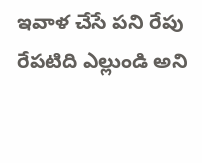ఇవాళ చేసే పని రేపు రేపటిది ఎల్లుండి అని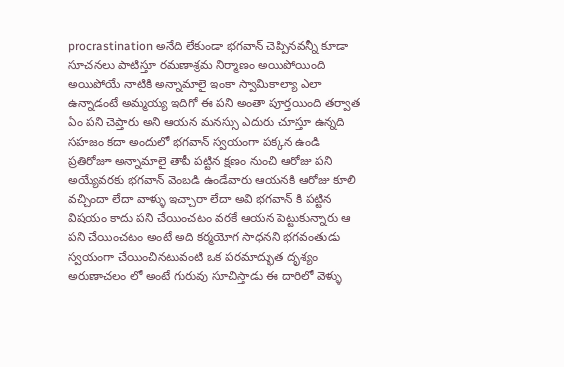procrastination అనేది లేకుండా భగవాన్ చెప్పినవన్నీ కూడా సూచనలు పాటిస్తూ రమణాశ్రమ నిర్మాణం అయిపోయింది అయిపోయే నాటికి అన్నామాలై ఇంకా స్వామికాల్యా ఎలా ఉన్నాడంటే అమ్మయ్య ఇదిగో ఈ పని అంతా పూర్తయింది తర్వాత ఏం పని చెప్తారు అని ఆయన మనస్సు ఎదురు చూస్తూ ఉన్నది సహజం కదా అందులో భగవాన్ స్వయంగా పక్కన ఉండి ప్రతిరోజూ అన్నామాలై తాపీ పట్టిన క్షణం నుంచి ఆరోజు పని అయ్యేవరకు భగవాన్ వెంబడి ఉండేవారు ఆయనకి ఆరోజు కూలి వచ్చిందా లేదా వాళ్ళు ఇచ్చారా లేదా అవి భగవాన్ కి పట్టిన విషయం కాదు పని చేయించటం వరకే ఆయన పెట్టుకున్నారు ఆ పని చేయించటం అంటే అది కర్మయోగ సాధనని భగవంతుడు స్వయంగా చేయించినటువంటి ఒక పరమాద్భుత దృశ్యం అరుణాచలం లో అంటే గురువు సూచిస్తాడు ఈ దారిలో వెళ్ళు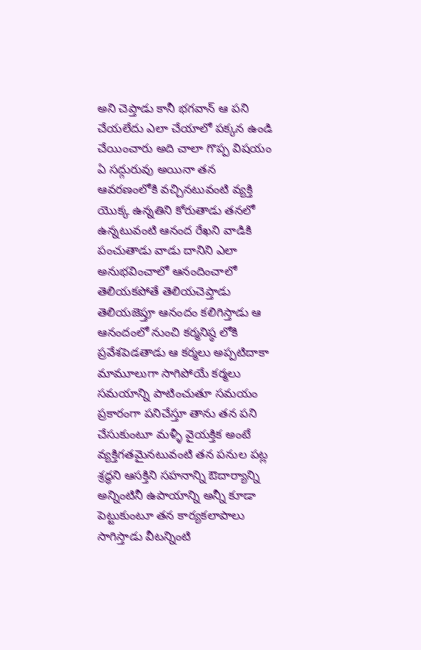అని చెప్తాడు కానీ భగవాన్ ఆ పని చేయలేదు ఎలా చేయాలో పక్కన ఉండి చేయించారు అది చాలా గొప్ప విషయం ఏ సద్గురువు అయినా తన ఆవరణంలోకి వచ్చినటువంటి వ్యక్తి యొక్క ఉన్నతిని కోరుతాడు తనలో ఉన్నటువంటి ఆనంద రేఖని వాడికి పంచుతాడు వాడు దానిని ఎలా అనుభవించాలో ఆనందించాలో తెలియకపోతే తెలియచెప్తాడు తెలియజెప్తూ ఆనందం కలిగిస్తాడు ఆ ఆనందంలో నుంచి కర్మనిష్ఠ లోకి ప్రవేశపెడతాడు ఆ కర్మలు అప్పటిదాకా మామూలుగా సాగిపోయే కర్మలు సమయాన్ని పాటించుతూ సమయం ప్రకారంగా పనిచేస్తూ తాను తన పని చేసుకుంటూ మళ్ళీ వైయక్తిక అంటే వ్యక్తిగతమైనటువంటి తన పనుల పట్ల శ్రద్ధని ఆసక్తిని సహనాన్ని ఔదార్యాన్ని అన్నింటినీ ఉపాయాన్ని అన్నీ కూడా పెట్టుకుంటూ తన కార్యకలాపాలు సాగిస్తాడు వీటన్నింటి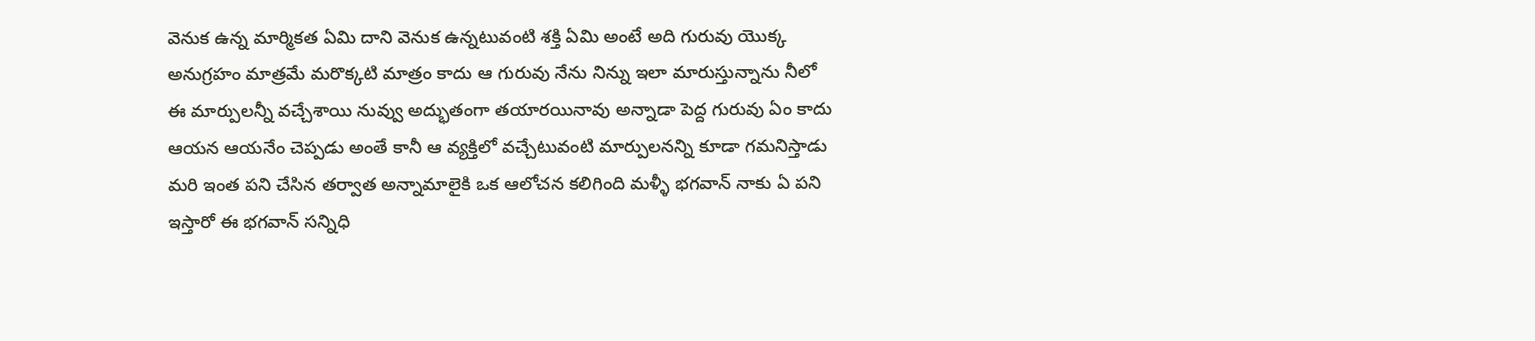వెనుక ఉన్న మార్మికత ఏమి దాని వెనుక ఉన్నటువంటి శక్తి ఏమి అంటే అది గురువు యొక్క అనుగ్రహం మాత్రమే మరొక్కటి మాత్రం కాదు ఆ గురువు నేను నిన్ను ఇలా మారుస్తున్నాను నీలో ఈ మార్పులన్నీ వచ్చేశాయి నువ్వు అద్భుతంగా తయారయినావు అన్నాడా పెద్ద గురువు ఏం కాదు ఆయన ఆయనేం చెప్పడు అంతే కానీ ఆ వ్యక్తిలో వచ్చేటువంటి మార్పులనన్ని కూడా గమనిస్తాడు మరి ఇంత పని చేసిన తర్వాత అన్నామాలైకి ఒక ఆలోచన కలిగింది మళ్ళీ భగవాన్ నాకు ఏ పని ఇస్తారో ఈ భగవాన్ సన్నిధి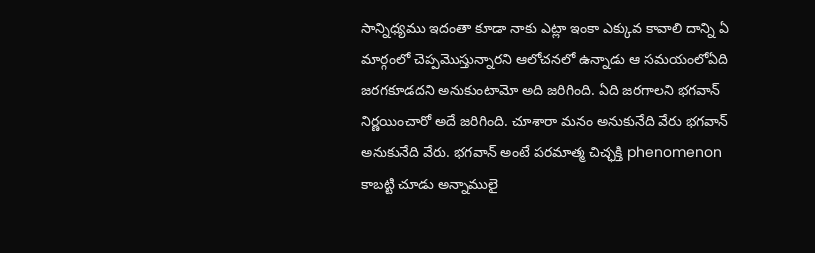సాన్నిధ్యము ఇదంతా కూడా నాకు ఎట్లా ఇంకా ఎక్కువ కావాలి దాన్ని ఏ మార్గంలో చెప్పమొస్తున్నారని ఆలోచనలో ఉన్నాడు ఆ సమయంలోఏది జరగకూడదని అనుకుంటామో అది జరిగింది. ఏది జరగాలని భగవాన్ నిర్ణయించారో అదే జరిగింది. చూశారా మనం అనుకునేది వేరు భగవాన్ అనుకునేది వేరు. భగవాన్ అంటే పరమాత్మ చిచ్ఛక్తి phenomenon కాబట్టి చూడు అన్నాములై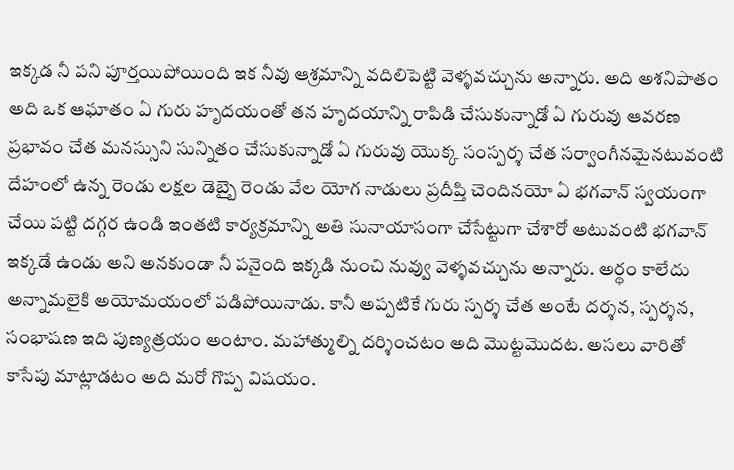ఇక్కడ నీ పని పూర్తయిపోయింది ఇక నీవు ఆశ్రమాన్ని వదిలిపెట్టి వెళ్ళవచ్చును అన్నారు. అది అశనిపాతం అది ఒక ఆఘాతం ఏ గురు హృదయంతో తన హృదయాన్ని రాపిడి చేసుకున్నాడో ఏ గురువు ఆవరణ ప్రభావం చేత మనస్సుని సున్నితం చేసుకున్నాడో ఏ గురువు యొక్క సంస్పర్శ చేత సర్వాంగీనమైనటువంటి దేహంలో ఉన్న రెండు లక్షల డెబ్బై రెండు వేల యోగ నాడులు ప్రదీప్తి చెందినయో ఏ భగవాన్ స్వయంగా చేయి పట్టి దగ్గర ఉండి ఇంతటి కార్యక్రమాన్ని అతి సునాయాసంగా చేసేట్టుగా చేశారో అటువంటి భగవాన్ ఇక్కడే ఉండు అని అనకుండా నీ పనైంది ఇక్కడి నుంచి నువ్వు వెళ్ళవచ్చును అన్నారు. అర్థం కాలేదు అన్నామలైకి అయోమయంలో పడిపోయినాడు. కానీ అప్పటికే గురు స్పర్శ చేత అంటే దర్శన, స్పర్శన, సంభాషణ ఇది పుణ్యత్రయం అంటాం. మహాత్ముల్ని దర్శించటం అది మొట్టమొదట. అసలు వారితో కాసేపు మాట్లాడటం అది మరో గొప్ప విషయం.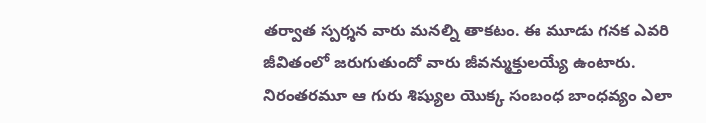తర్వాత స్పర్శన వారు మనల్ని తాకటం. ఈ మూడు గనక ఎవరి జీవితంలో జరుగుతుందో వారు జీవన్ముక్తులయ్యే ఉంటారు. నిరంతరమూ ఆ గురు శిష్యుల యొక్క సంబంధ బాంధవ్యం ఎలా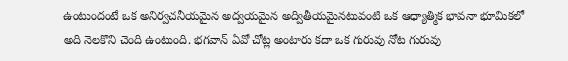ఉంటుందంటే ఒక అనిర్వచనీయమైన అద్వయమైన అద్వితీయమైనటువంటి ఒక ఆధ్యాత్మిక భావనా భూమికలో అది నెలకొని చెంది ఉంటుంది. భగవాన్ ఏవో చోట్ల అంటారు కదా ఒక గురువు నోట గురువు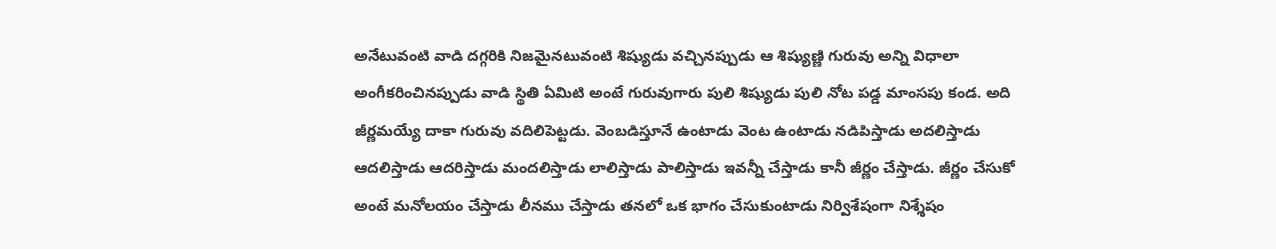అనేటువంటి వాడి దగ్గరికి నిజమైనటువంటి శిష్యుడు వచ్చినప్పుడు ఆ శిష్యుణ్ణి గురువు అన్ని విధాలా అంగీకరించినప్పుడు వాడి స్థితి ఏమిటి అంటే గురువుగారు పులి శిష్యుడు పులి నోట పడ్డ మాంసపు కండ. అది జీర్ణమయ్యే దాకా గురువు వదిలిపెట్టడు. వెంబడిస్తూనే ఉంటాడు వెంట ఉంటాడు నడిపిస్తాడు అదలిస్తాడు ఆదలిస్తాడు ఆదరిస్తాడు మందలిస్తాడు లాలిస్తాడు పాలిస్తాడు ఇవన్నీ చేస్తాడు కానీ జీర్ణం చేస్తాడు. జీర్ణం చేసుకో అంటే మనోలయం చేస్తాడు లీనము చేస్తాడు తనలో ఒక భాగం చేసుకుంటాడు నిర్విశేషంగా నిశ్శేషం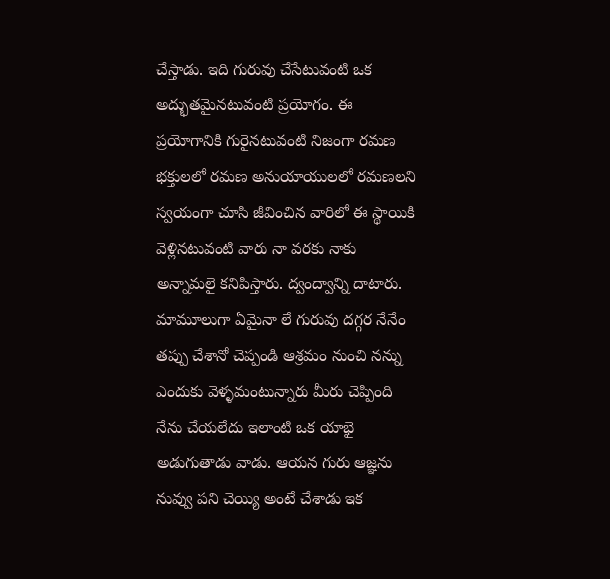చేస్తాడు. ఇది గురువు చేసేటువంటి ఒక అద్భుతమైనటువంటి ప్రయోగం. ఈ ప్రయోగానికి గురైనటువంటి నిజంగా రమణ భక్తులలో రమణ అనుయాయులలో రమణలని స్వయంగా చూసి జీవించిన వారిలో ఈ స్థాయికి వెళ్లినటువంటి వారు నా వరకు నాకు అన్నామలై కనిపిస్తారు. ద్వంద్వాన్ని దాటారు. మామూలుగా ఏమైనా లే గురువు దగ్గర నేనేం తప్పు చేశానో చెప్పండి ఆశ్రమం నుంచి నన్ను ఎందుకు వెళ్ళమంటున్నారు మీరు చెప్పింది నేను చేయలేదు ఇలాంటి ఒక యాభై అడుగుతాడు వాడు. ఆయన గురు ఆజ్ఞను నువ్వు పని చెయ్యి అంటే చేశాడు ఇక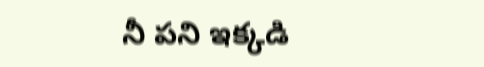నీ పని ఇక్కడి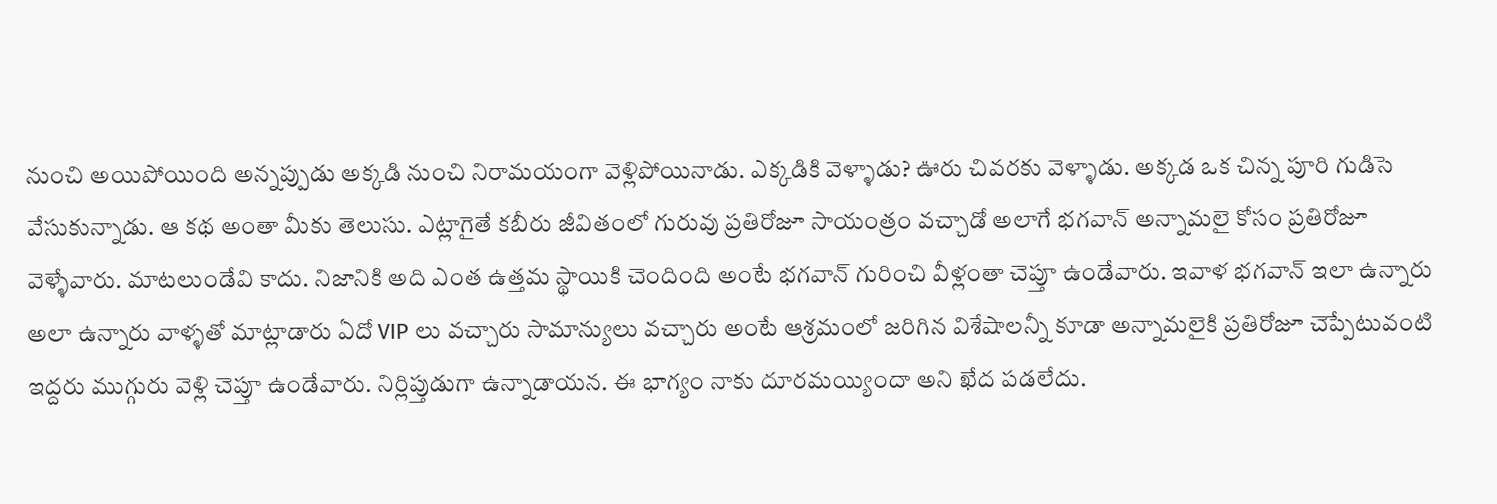నుంచి అయిపోయింది అన్నప్పుడు అక్కడి నుంచి నిరామయంగా వెళ్లిపోయినాడు. ఎక్కడికి వెళ్ళాడు? ఊరు చివరకు వెళ్ళాడు. అక్కడ ఒక చిన్న పూరి గుడిసె వేసుకున్నాడు. ఆ కథ అంతా మీకు తెలుసు. ఎట్లాగైతే కబీరు జీవితంలో గురువు ప్రతిరోజూ సాయంత్రం వచ్చాడో అలాగే భగవాన్ అన్నామలై కోసం ప్రతిరోజూ వెళ్ళేవారు. మాటలుండేవి కాదు. నిజానికి అది ఎంత ఉత్తమ స్థాయికి చెందింది అంటే భగవాన్ గురించి వీళ్లంతా చెప్తూ ఉండేవారు. ఇవాళ భగవాన్ ఇలా ఉన్నారు అలా ఉన్నారు వాళ్ళతో మాట్లాడారు ఏదో VIP లు వచ్చారు సామాన్యులు వచ్చారు అంటే ఆశ్రమంలో జరిగిన విశేషాలన్నీ కూడా అన్నామలైకి ప్రతిరోజూ చెప్పేటువంటి ఇద్దరు ముగ్గురు వెళ్లి చెప్తూ ఉండేవారు. నిర్లిప్తుడుగా ఉన్నాడాయన. ఈ భాగ్యం నాకు దూరమయ్యిందా అని ఖేద పడలేదు.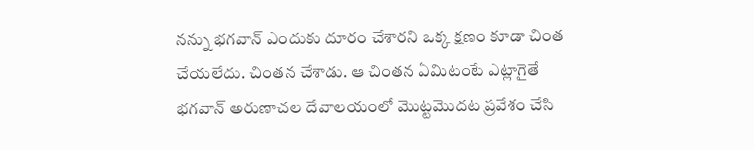నన్ను భగవాన్ ఎందుకు దూరం చేశారని ఒక్క క్షణం కూడా చింత చేయలేదు. చింతన చేశాడు. ఆ చింతన ఏమిటంటే ఎట్లాగైతే భగవాన్ అరుణాచల దేవాలయంలో మొట్టమొదట ప్రవేశం చేసి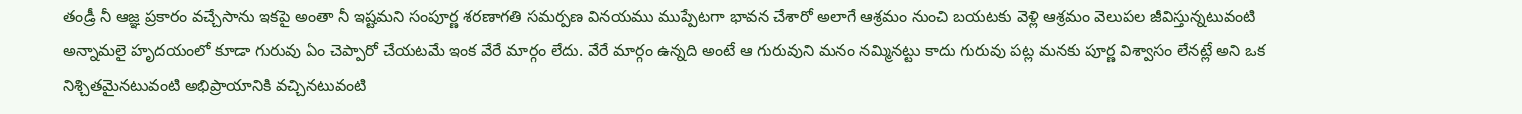తండ్రీ నీ ఆజ్ఞ ప్రకారం వచ్చేసాను ఇకపై అంతా నీ ఇష్టమని సంపూర్ణ శరణాగతి సమర్పణ వినయము ముప్పేటగా భావన చేశారో అలాగే ఆశ్రమం నుంచి బయటకు వెళ్లి ఆశ్రమం వెలుపల జీవిస్తున్నటువంటి అన్నామలై హృదయంలో కూడా గురువు ఏం చెప్పారో చేయటమే ఇంక వేరే మార్గం లేదు. వేరే మార్గం ఉన్నది అంటే ఆ గురువుని మనం నమ్మినట్టు కాదు గురువు పట్ల మనకు పూర్ణ విశ్వాసం లేనట్లే అని ఒక నిశ్చితమైనటువంటి అభిప్రాయానికి వచ్చినటువంటి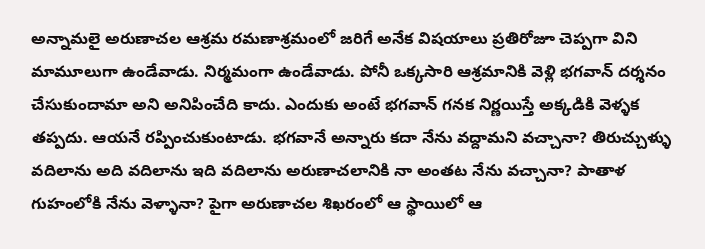అన్నామలై అరుణాచల ఆశ్రమ రమణాశ్రమంలో జరిగే అనేక విషయాలు ప్రతిరోజూ చెప్పగా విని మామూలుగా ఉండేవాడు. నిర్మమంగా ఉండేవాడు. పోనీ ఒక్కసారి ఆశ్రమానికి వెళ్లి భగవాన్ దర్శనం చేసుకుందామా అని అనిపించేది కాదు. ఎందుకు అంటే భగవాన్ గనక నిర్ణయిస్తే అక్కడికి వెళ్ళక తప్పదు. ఆయనే రప్పించుకుంటాడు. భగవానే అన్నారు కదా నేను వద్దామని వచ్చానా? తిరుచ్చుళ్ళు వదిలాను అది వదిలాను ఇది వదిలాను అరుణాచలానికి నా అంతట నేను వచ్చానా? పాతాళ గుహంలోకి నేను వెళ్ళానా? పైగా అరుణాచల శిఖరంలో ఆ స్థాయిలో ఆ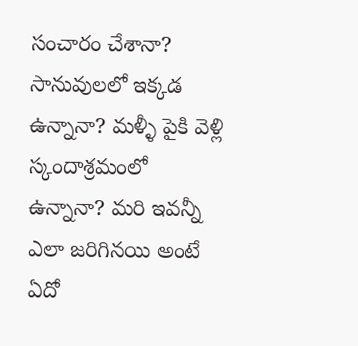సంచారం చేశానా? సానువులలో ఇక్కడ ఉన్నానా? మళ్ళీ పైకి వెళ్లి స్కందాశ్రమంలో ఉన్నానా? మరి ఇవన్నీ ఎలా జరిగినయి అంటే ఏదో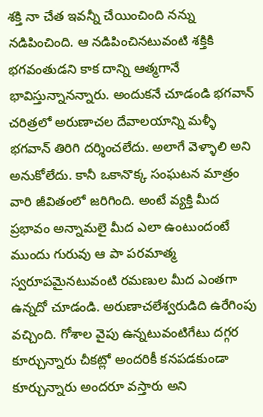శక్తి నా చేత ఇవన్నీ చేయించింది నన్ను నడిపించింది. ఆ నడిపించినటువంటి శక్తికి భగవంతుడని కాక దాన్ని ఆత్మగానే భావిస్తున్నానన్నారు. అందుకనే చూడండి భగవాన్ చరిత్రలో అరుణాచల దేవాలయాన్ని మళ్ళీ భగవాన్ తిరిగి దర్శించలేదు. అలాగే వెళ్ళాలి అని అనుకోలేదు. కానీ ఒకానొక్క సంఘటన మాత్రం వారి జీవితంలో జరిగింది. అంటే వ్యక్తి మీద ప్రభావం అన్నామలై మీద ఎలా ఉంటుందంటే ముందు గురువు ఆ పా పరమాత్మ స్వరూపమైనటువంటి రమణుల మీద ఎంతగా ఉన్నదో చూడండి. అరుణాచలేశ్వరుడిది ఉరేగింపు వచ్చింది. గోశాల వైపు ఉన్నటువంటిగేటు దగ్గర కూర్చున్నారు చీకట్లో అందరికీ కనపడకుండా కూర్చున్నారు అందరూ వస్తారు అని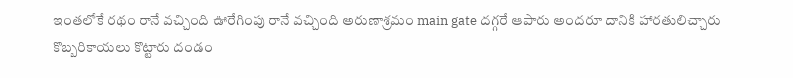ఇంతలోకే రథం రానే వచ్చింది ఊరేగింపు రానే వచ్చింది అరుణాశ్రమం main gate దగ్గరే ఆపారు అందరూ దానికి హారతులిచ్చారు కొబ్బరికాయలు కొట్టారు దండం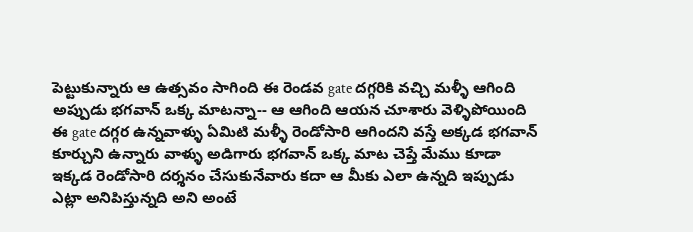పెట్టుకున్నారు ఆ ఉత్సవం సాగింది ఈ రెండవ gate దగ్గరికి వచ్చి మళ్ళీ ఆగింది అప్పుడు భగవాన్ ఒక్క మాటన్నా-- ఆ ఆగింది ఆయన చూశారు వెళ్ళిపోయింది ఈ gate దగ్గర ఉన్నవాళ్ళు ఏమిటి మళ్ళీ రెండోసారి ఆగిందని వస్తే అక్కడ భగవాన్ కూర్చుని ఉన్నారు వాళ్ళు అడిగారు భగవాన్ ఒక్క మాట చెప్తే మేము కూడా ఇక్కడ రెండోసారి దర్శనం చేసుకునేవారు కదా ఆ మీకు ఎలా ఉన్నది ఇప్పుడు ఎట్లా అనిపిస్తున్నది అని అంటే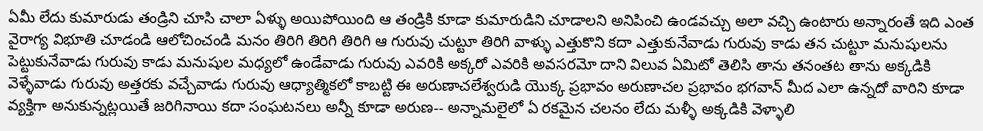ఏమీ లేదు కుమారుడు తండ్రిని చూసి చాలా ఏళ్ళు అయిపోయింది ఆ తండ్రికి కూడా కుమారుడిని చూడాలని అనిపించి ఉండవచ్చు అలా వచ్చి ఉంటారు అన్నారంతే ఇది ఎంత వైరాగ్య విభూతి చూడండి ఆలోచించండి మనం తిరిగి తిరిగి తిరిగి ఆ గురువు చుట్టూ తిరిగి వాళ్ళు ఎత్తుకొని కదా ఎత్తుకునేవాడు గురువు కాడు తన చుట్టూ మనుషులను పెట్టుకునేవాడు గురువు కాడు మనుషుల మధ్యలో ఉండేవాడు గురువు ఎవరికి అక్కరో ఎవరికి అవసరమో దాని విలువ ఏమిటో తెలిసి తాను తనంతట తాను అక్కడికి వెళ్ళేవాడు గురువు అత్తరకు వచ్చేవాడు గురువు ఆధ్యాత్మికలో కాబట్టి ఈ అరుణాచలేశ్వరుడి యొక్క ప్రభావం అరుణాచల ప్రభావం భగవాన్ మీద ఎలా ఉన్నదో వారిని కూడా వ్యక్తిగా అనుకున్నట్లయితే జరిగినాయి కదా సంఘటనలు అన్నీ కూడా అరుణ-- అన్నామలైలో ఏ రకమైన చలనం లేదు మళ్ళీ అక్కడికి వెళ్ళాలి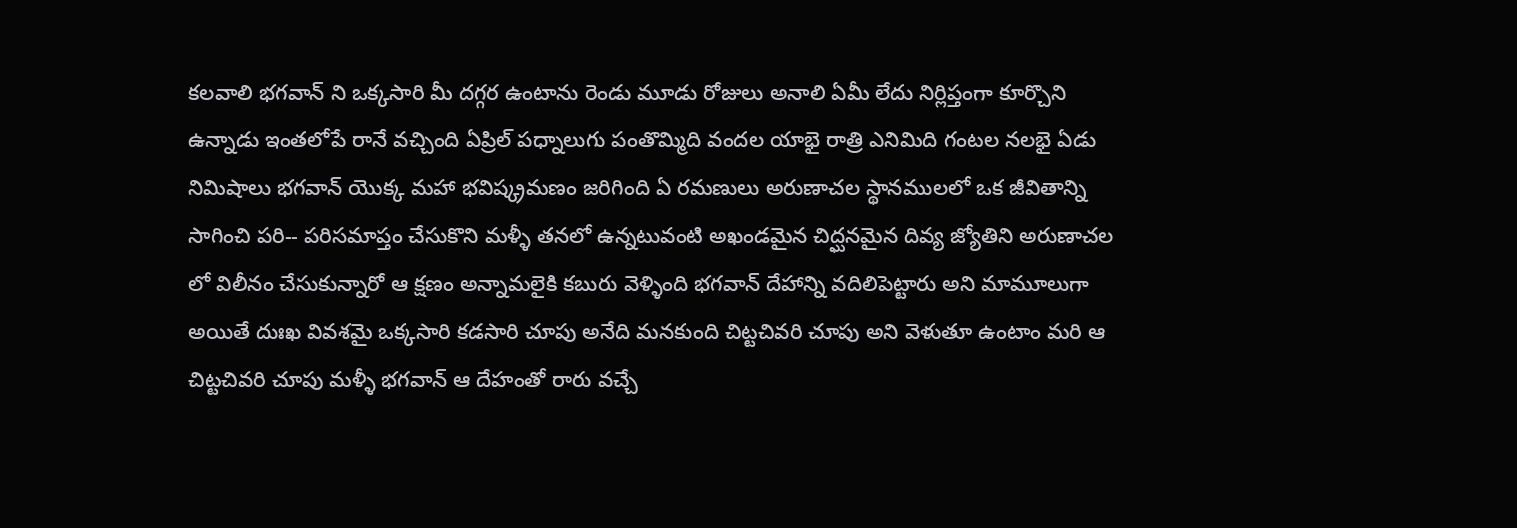కలవాలి భగవాన్ ని ఒక్కసారి మీ దగ్గర ఉంటాను రెండు మూడు రోజులు అనాలి ఏమీ లేదు నిర్లిప్తంగా కూర్చొని ఉన్నాడు ఇంతలోపే రానే వచ్చింది ఏప్రిల్ పధ్నాలుగు పంతొమ్మిది వందల యాభై రాత్రి ఎనిమిది గంటల నలభై ఏడు నిమిషాలు భగవాన్ యొక్క మహా భవిష్క్రమణం జరిగింది ఏ రమణులు అరుణాచల స్థానములలో ఒక జీవితాన్ని సాగించి పరి-- పరిసమాప్తం చేసుకొని మళ్ళీ తనలో ఉన్నటువంటి అఖండమైన చిద్ఘనమైన దివ్య జ్యోతిని అరుణాచల లో విలీనం చేసుకున్నారో ఆ క్షణం అన్నామలైకి కబురు వెళ్ళింది భగవాన్ దేహాన్ని వదిలిపెట్టారు అని మామూలుగా అయితే దుఃఖ వివశమై ఒక్కసారి కడసారి చూపు అనేది మనకుంది చిట్టచివరి చూపు అని వెళుతూ ఉంటాం మరి ఆ చిట్టచివరి చూపు మళ్ళీ భగవాన్ ఆ దేహంతో రారు వచ్చే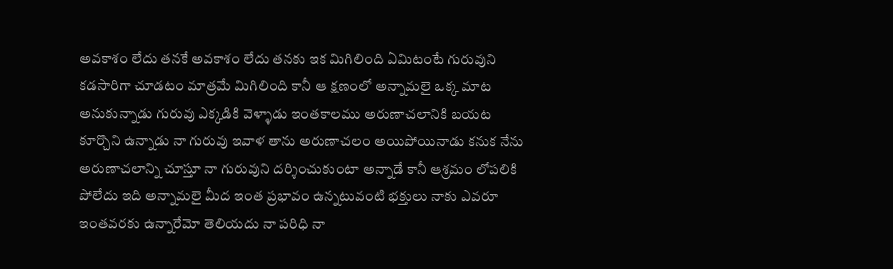అవకాశం లేదు తనకే అవకాశం లేదు తనకు ఇక మిగిలింది ఏమిటంటే గురువుని కడసారిగా చూడటం మాత్రమే మిగిలింది కానీ ఆ క్షణంలో అన్నామలై ఒక్క మాట అనుకున్నాడు గురువు ఎక్కడికి వెళ్ళాడు ఇంతకాలము అరుణాచలానికి బయట కూర్చొని ఉన్నాడు నా గురువు ఇవాళ తాను అరుణాచలం అయిపోయినాడు కనుక నేను అరుణాచలాన్ని చూస్తూ నా గురువుని దర్శించుకుంటా అన్నాడే కానీ ఆశ్రమం లోపలికి పోలేదు ఇది అన్నామలై మీద ఇంత ప్రభావం ఉన్నటువంటి భక్తులు నాకు ఎవరూ ఇంతవరకు ఉన్నారేమో తెలియదు నా పరిధి నా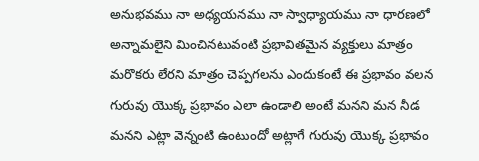అనుభవము నా అధ్యయనము నా స్వాధ్యాయము నా ధారణలో అన్నామలైని మించినటువంటి ప్రభావితమైన వ్యక్తులు మాత్రం మరొకరు లేరని మాత్రం చెప్పగలను ఎందుకంటే ఈ ప్రభావం వలన గురువు యొక్క ప్రభావం ఎలా ఉండాలి అంటే మనని మన నీడ మనని ఎట్లా వెన్నంటి ఉంటుందో అట్లాగే గురువు యొక్క ప్రభావం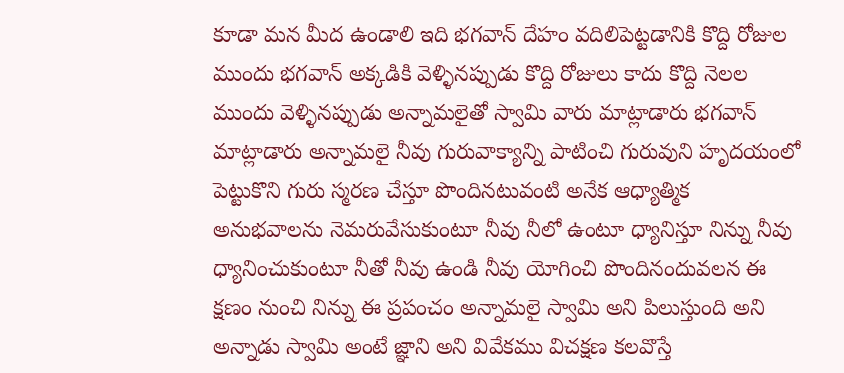కూడా మన మీద ఉండాలి ఇది భగవాన్ దేహం వదిలిపెట్టడానికి కొద్ది రోజుల ముందు భగవాన్ అక్కడికి వెళ్ళినప్పుడు కొద్ది రోజులు కాదు కొద్ది నెలల ముందు వెళ్ళినప్పుడు అన్నామలైతో స్వామి వారు మాట్లాడారు భగవాన్ మాట్లాడారు అన్నామలై నీవు గురువాక్యాన్ని పాటించి గురువుని హృదయంలో పెట్టుకొని గురు స్మరణ చేస్తూ పొందినటువంటి అనేక ఆధ్యాత్మిక అనుభవాలను నెమరువేసుకుంటూ నీవు నీలో ఉంటూ ధ్యానిస్తూ నిన్ను నీవు ధ్యానించుకుంటూ నీతో నీవు ఉండి నీవు యోగించి పొందినందువలన ఈ క్షణం నుంచి నిన్ను ఈ ప్రపంచం అన్నామలై స్వామి అని పిలుస్తుంది అని అన్నాడు స్వామి అంటే జ్ఞాని అని వివేకము విచక్షణ కలవొస్తే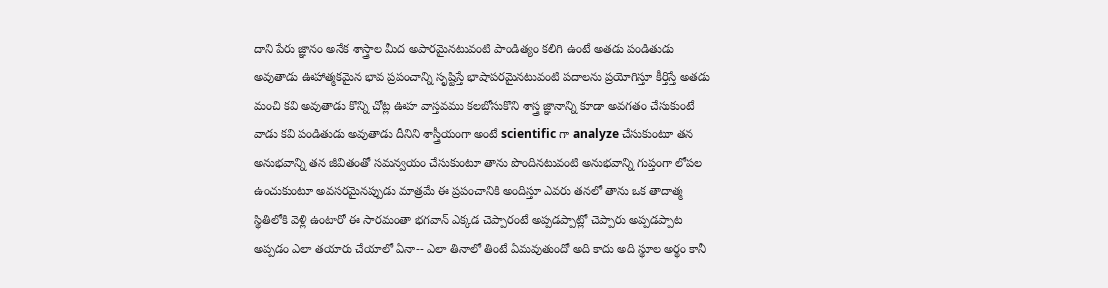దాని పేరు జ్ఞానం అనేక శాస్త్రాల మీద అపారమైనటువంటి పాండిత్యం కలిగి ఉంటే అతడు పండితుడు అవుతాడు ఊహాత్మకమైన భావ ప్రపంచాన్ని సృష్టిస్తే భాషాపరమైనటువంటి పదాలను ప్రయోగిస్తూ కీర్తిస్తే అతడు మంచి కవి అవుతాడు కొన్ని చోట్ల ఊహ వాస్తవము కలబోసుకొని శాస్త్ర జ్ఞానాన్ని కూడా అవగతం చేసుకుంటే వాడు కవి పండితుడు అవుతాడు దీనిని శాస్త్రీయంగా అంటే scientific గా analyze చేసుకుంటూ తన అనుభవాన్ని తన జీవితంతో సమన్వయం చేసుకుంటూ తాను పొందినటువంటి అనుభవాన్ని గుప్తంగా లోపల ఉంచుకుంటూ అవసరమైనప్పుడు మాత్రమే ఈ ప్రపంచానికి అందిస్తూ ఎవరు తనలో తాను ఒక తాదాత్మ స్థితిలోకి వెళ్లి ఉంటారో ఈ సారమంతా భగవాన్ ఎక్కడ చెప్పారంటే అప్పడప్పాట్లో చెప్పారు అప్పడప్పాట అప్పడం ఎలా తయారు చేయాలో ఏనా-- ఎలా తినాలో తింటే ఏమవుతుందో అది కాదు అది స్థూల అర్థం కానీ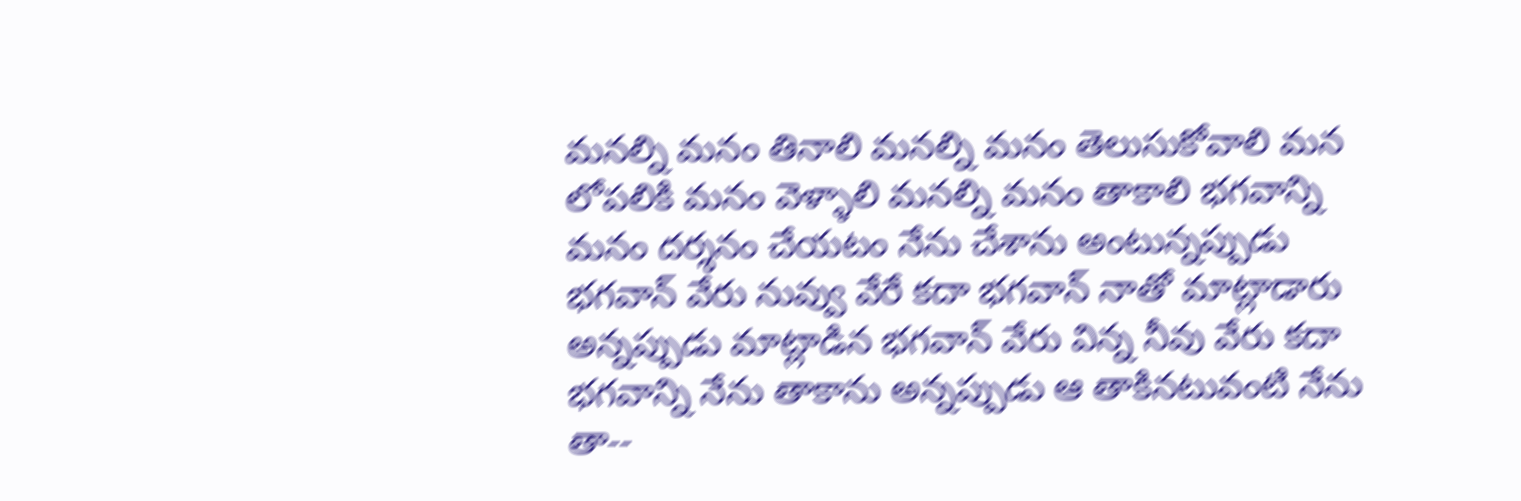మనల్ని మనం తినాలి మనల్ని మనం తెలుసుకోవాలి మన లోపలికి మనం వెళ్ళాలి మనల్ని మనం తాకాలి భగవాన్ని మనం దర్శనం చేయటం నేను చేశాను అంటున్నప్పుడు భగవాన్ వేరు నువ్వు వేరే కదా భగవాన్ నాతో మాట్లాడారు అన్నప్పుడు మాట్లాడిన భగవాన్ వేరు విన్న నీవు వేరు కదా భగవాన్ని నేను తాకాను అన్నప్పుడు ఆ తాకినటువంటి నేను తా--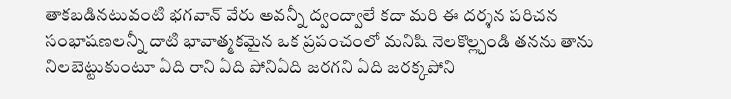తాకబడినటువంటి భగవాన్ వేరు అవన్నీ ద్వంద్వాలే కదా మరి ఈ దర్శన పరిచన సంభాషణలన్నీ దాటి భావాత్మకమైన ఒక ప్రపంచంలో మనిషి నెలకొల్ల్చండి తనను తాను నిలబెట్టుకుంటూ ఏది రాని ఏది పోనిఏది జరగని ఏది జరక్కపోని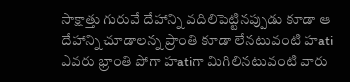సాక్షాత్తు గురువే దేహాన్ని వదిలిపెట్టినప్పుడు కూడా ఆ దేహాన్ని చూడాలన్న ప్రాంతి కూడా లేనటువంటి హati ఎవరు భ్రాంతి పోగా హatiగా మిగిలినటువంటి వారు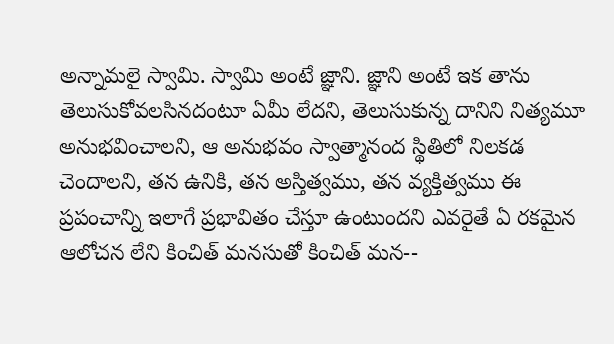అన్నామలై స్వామి. స్వామి అంటే జ్ఞాని. జ్ఞాని అంటే ఇక తాను తెలుసుకోవలసినదంటూ ఏమీ లేదని, తెలుసుకున్న దానిని నిత్యమూ అనుభవించాలని, ఆ అనుభవం స్వాత్మానంద స్థితిలో నిలకడ చెందాలని, తన ఉనికి, తన అస్తిత్వము, తన వ్యక్తిత్వము ఈ ప్రపంచాన్ని ఇలాగే ప్రభావితం చేస్తూ ఉంటుందని ఎవరైతే ఏ రకమైన ఆలోచన లేని కించిత్ మనసుతో కించిత్ మన--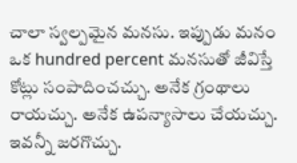చాలా స్వల్పమైన మనసు. ఇప్పుడు మనం ఒక hundred percent మనసుతో జీవిస్తే కోట్లు సంపాదించచ్చు. అనేక గ్రంథాలు రాయచ్చు. అనేక ఉపన్యాసాలు చేయచ్చు. ఇవన్నీ జరగొచ్చు.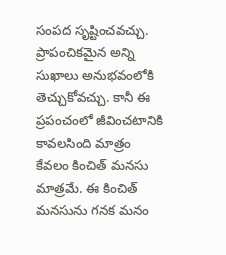సంపద సృష్టించవచ్చు. ప్రాపంచికమైన అన్ని సుఖాలు అనుభవంలోకి తెచ్చుకోవచ్చు. కానీ ఈ ప్రపంచంలో జీవించటానికి కావలసింది మాత్రం కేవలం కించిత్ మనసు మాత్రమే. ఈ కించిత్ మనసును గనక మనం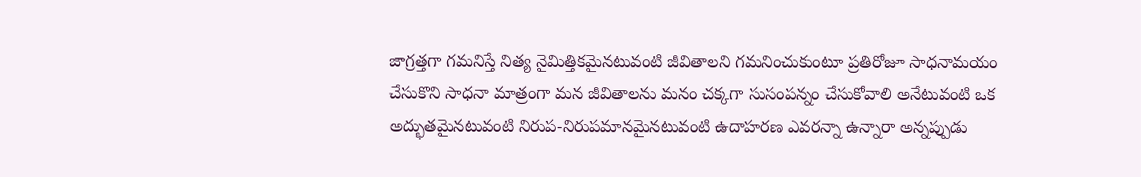జాగ్రత్తగా గమనిస్తే నిత్య నైమిత్తికమైనటువంటి జీవితాలని గమనించుకుంటూ ప్రతిరోజూ సాధనామయం చేసుకొని సాధనా మాత్రంగా మన జీవితాలను మనం చక్కగా సుసంపన్నం చేసుకోవాలి అనేటువంటి ఒక అద్భుతమైనటువంటి నిరుప-నిరుపమానమైనటువంటి ఉదాహరణ ఎవరన్నా ఉన్నారా అన్నప్పుడు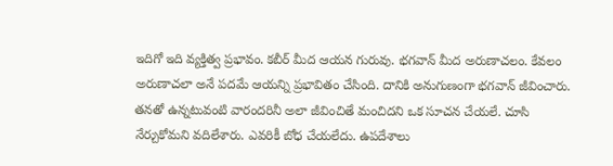ఇదిగో ఇది వ్యక్తిత్వ ప్రభావం. కబీర్ మీద ఆయన గురువు. భగవాన్ మీద అరుణాచలం. కేవలం అరుణాచలా అనే పదమే ఆయన్ని ప్రభావితం చేసింది. దానికి అనుగుణంగా భగవాన్ జీవించారు. తనతో ఉన్నటువంటి వారందరినీ అలా జీవించితే మంచిదని ఒక సూచన చేయలే. చూసి నేర్చుకోమని వదిలేశారు. ఎవరికీ బోధ చేయలేదు. ఉపదేశాలు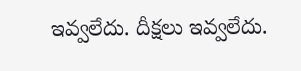ఇవ్వలేదు. దీక్షలు ఇవ్వలేదు.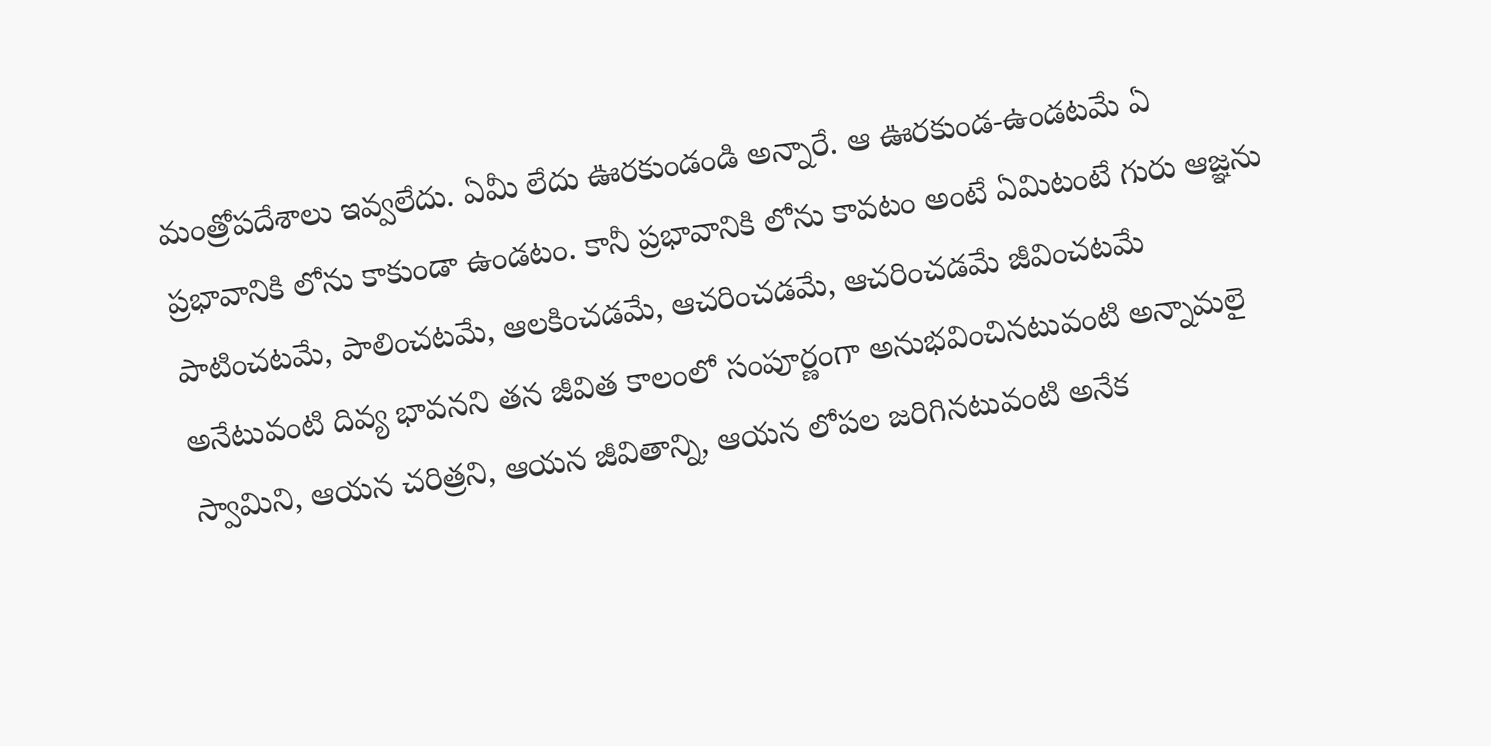మంత్రోపదేశాలు ఇవ్వలేదు. ఏమీ లేదు ఊరకుండండి అన్నారే. ఆ ఊరకుండ-ఉండటమే ఏ ప్రభావానికి లోను కాకుండా ఉండటం. కానీ ప్రభావానికి లోను కావటం అంటే ఏమిటంటే గురు ఆజ్ఞను పాటించటమే, పాలించటమే, ఆలకించడమే, ఆచరించడమే, ఆచరించడమే జీవించటమే అనేటువంటి దివ్య భావనని తన జీవిత కాలంలో సంపూర్ణంగా అనుభవించినటువంటి అన్నామలై స్వామిని, ఆయన చరిత్రని, ఆయన జీవితాన్ని, ఆయన లోపల జరిగినటువంటి అనేక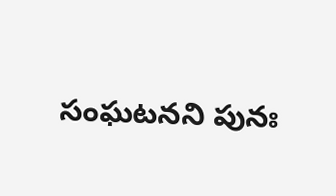సంఘటనని పునః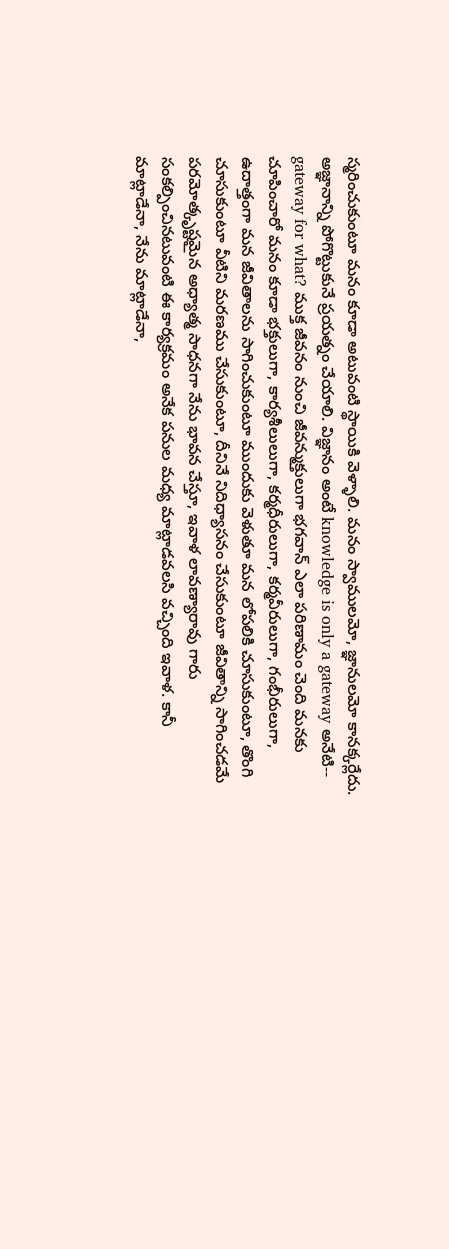స్మరించుకుంటూ మనం కూడా అటువంటి స్థాయికి వెళ్ళాలి. మనం స్వాములమో, జ్ఞానులమో కానక్కర్లేదు. అజ్ఞానాన్ని పోగొట్టుకునే ప్రయత్నం చేయాలి. విజ్ఞానం అంటే knowledge is only a gateway అనేటి-- gateway for what? ముక్త జీవనం నుంచి జీవన్ముక్తులుగా భగవాన్ ఎలా పరిణామం చెంది మనకు చూపించారో మనం కూడా భక్తులుగా, కార్యశీలులుగా, కర్మధీరులుగా, కర్మవీరులుగా, గంభీరులుగా, ఉదాత్తంగా మన జీవితాలను సాగించుకుంటూ ముందుకు వెళుతూ మన లోపలికి చూసుకుంటూ, తొంగి చూసుకుంటూ వీటిని మరణము చేసుకుంటూ, దీనినే నిదిధ్యాసనం చేసుకుంటూ జీవితాన్ని సాగించడమే పరమోత్కృష్టమైన అధ్యాత్మ సాధనగా నేను భావన చేస్తూ, ఇవాళ లావణ్యారావు గారు సంకల్పించినటువంటి ఈ కార్యక్రమం అనేక పనుల మధ్య మాట్లాడవలసి వచ్చింది ఇవాళ. కానీ మాట్లాడేనా, నేను మాట్లాడేనా,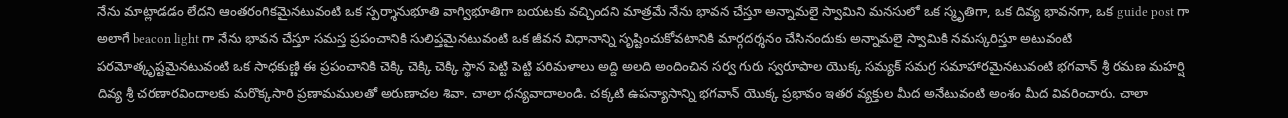నేను మాట్లాడడం లేదని ఆంతరంగికమైనటువంటి ఒక స్పర్శానుభూతి వాగ్విభూతిగా బయటకు వచ్చిందని మాత్రమే నేను భావన చేస్తూ అన్నామలై స్వామిని మనసులో ఒక స్మృతిగా, ఒక దివ్య భావనగా, ఒక guide post గా అలాగే beacon light గా నేను భావన చేస్తూ సమస్త ప్రపంచానికి సులిప్తమైనటువంటి ఒక జీవన విధానాన్ని సృష్టించుకోవటానికి మార్గదర్శనం చేసినందుకు అన్నామలై స్వామికి నమస్కరిస్తూ అటువంటి పరమోత్కృష్టమైనటువంటి ఒక సాధకుణ్ణి ఈ ప్రపంచానికి చెక్కి చెక్కి చెక్కి స్థాన పెట్టి పెట్టి పరిమళాలు అద్ది అలది అందించిన సర్వ గురు స్వరూపాల యొక్క సమ్యక్ సమగ్ర సమాహారమైనటువంటి భగవాన్ శ్రీ రమణ మహర్షి దివ్య శ్రీ చరణారవిందాలకు మరొక్కసారి ప్రణామములతో అరుణాచల శివా. చాలా ధన్యవాదాలండి. చక్కటి ఉపన్యాసాన్ని భగవాన్ యొక్క ప్రభావం ఇతర వ్యక్తుల మీద అనేటువంటి అంశం మీద వివరించారు. చాలా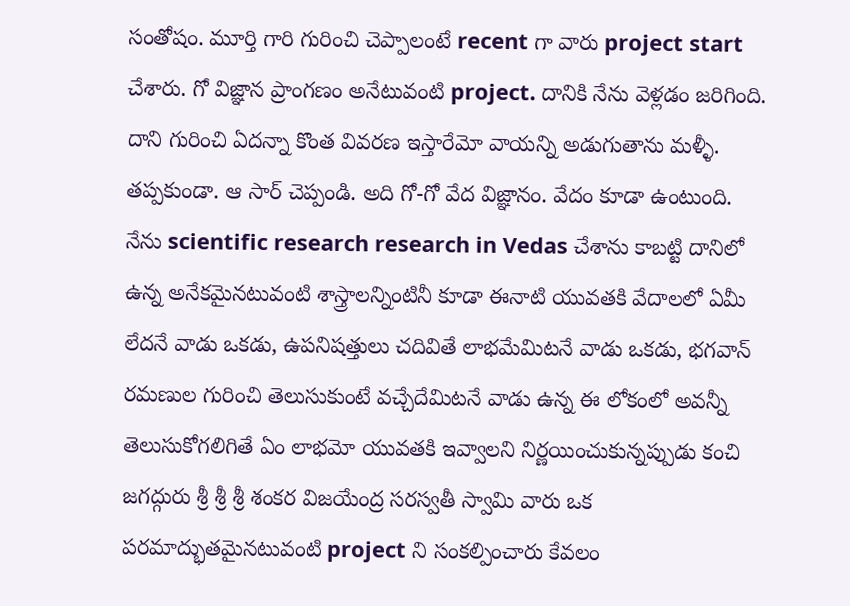సంతోషం. మూర్తి గారి గురించి చెప్పాలంటే recent గా వారు project start చేశారు. గో విజ్ఞాన ప్రాంగణం అనేటువంటి project. దానికి నేను వెళ్లడం జరిగింది. దాని గురించి ఏదన్నా కొంత వివరణ ఇస్తారేమో వాయన్ని అడుగుతాను మళ్ళీ. తప్పకుండా. ఆ సార్ చెప్పండి. అది గో-గో వేద విజ్ఞానం. వేదం కూడా ఉంటుంది. నేను scientific research research in Vedas చేశాను కాబట్టి దానిలో ఉన్న అనేకమైనటువంటి శాస్త్రాలన్నింటినీ కూడా ఈనాటి యువతకి వేదాలలో ఏమీ లేదనే వాడు ఒకడు, ఉపనిషత్తులు చదివితే లాభమేమిటనే వాడు ఒకడు, భగవాన్ రమణుల గురించి తెలుసుకుంటే వచ్చేదేమిటనే వాడు ఉన్న ఈ లోకంలో అవన్నీ తెలుసుకోగలిగితే ఏం లాభమో యువతకి ఇవ్వాలని నిర్ణయించుకున్నప్పుడు కంచి జగద్గురు శ్రీ శ్రీ శ్రీ శంకర విజయేంద్ర సరస్వతీ స్వామి వారు ఒక పరమాద్భుతమైనటువంటి project ని సంకల్పించారు కేవలం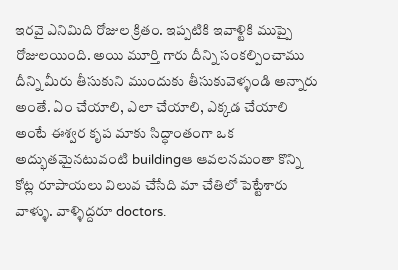ఇరవై ఎనిమిది రోజుల క్రితం. ఇప్పటికి ఇవాళ్టికి ముప్పై రోజులయింది. అయి మూర్తి గారు దీన్ని సంకల్పించాము దీన్ని మీరు తీసుకుని ముందుకు తీసుకువెళ్ళండి అన్నారు అంతే. ఏం చేయాలి, ఎలా చేయాలి, ఎక్కడ చేయాలి అంటే ఈశ్వర కృప మాకు సిద్ధాంతంగా ఒక అద్భుతమైనటువంటి buildingఆ ఆవలనమంతా కొన్ని కోట్ల రూపాయలు విలువ చేసేది మా చేతిలో పెట్టేశారు వాళ్ళు. వాళ్ళిద్దరూ doctors.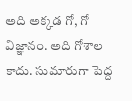అది అక్కడ గో, గో విజ్ఞానం. అది గోశాల కాదు. సుమారుగా పెద్ద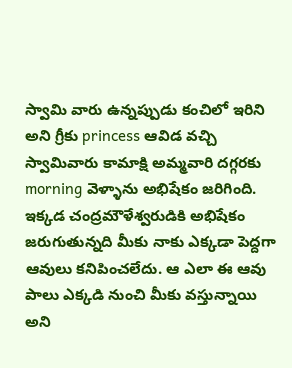స్వామి వారు ఉన్నప్పుడు కంచిలో ఇరిని అని గ్రీకు princess ఆవిడ వచ్చి స్వామివారు కామాక్షి అమ్మవారి దగ్గరకు morning వెళ్ళాను అభిషేకం జరిగింది. ఇక్కడ చంద్రమౌళేశ్వరుడికి అభిషేకం జరుగుతున్నది మీకు నాకు ఎక్కడా పెద్దగా ఆవులు కనిపించలేదు. ఆ ఎలా ఈ ఆవు పాలు ఎక్కడి నుంచి మీకు వస్తున్నాయి అని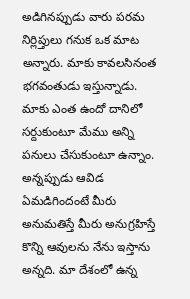అడిగినప్పుడు వారు పరమ నిర్లిప్తులు గనుక ఒక మాట అన్నారు. మాకు కావలసినంత భగవంతుడు ఇస్తున్నాడు. మాకు ఎంత ఉందో దానిలో సర్దుకుంటూ మేము అన్ని పనులు చేసుకుంటూ ఉన్నాం. అన్నప్పుడు ఆవిడ ఏమడిగిందంటే మీరు అనుమతిస్తే మీరు అనుగ్రహిస్తే కొన్ని ఆవులను నేను ఇస్తాను అన్నది. మా దేశంలో ఉన్న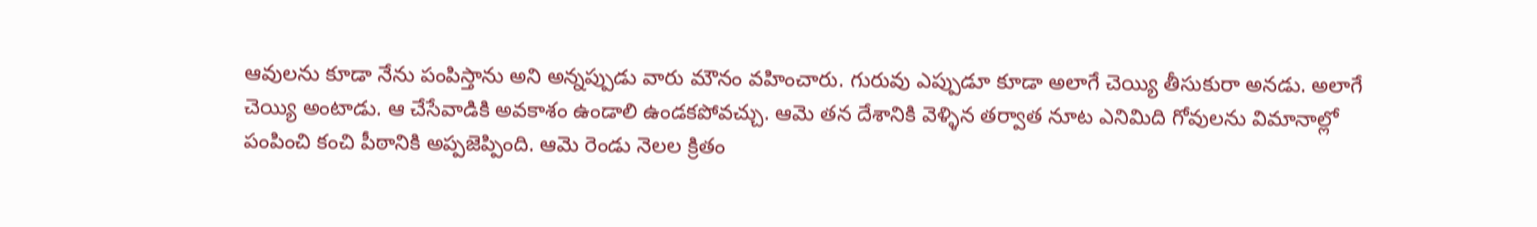ఆవులను కూడా నేను పంపిస్తాను అని అన్నప్పుడు వారు మౌనం వహించారు. గురువు ఎప్పుడూ కూడా అలాగే చెయ్యి తీసుకురా అనడు. అలాగే చెయ్యి అంటాడు. ఆ చేసేవాడికి అవకాశం ఉండాలి ఉండకపోవచ్చు. ఆమె తన దేశానికి వెళ్ళిన తర్వాత నూట ఎనిమిది గోవులను విమానాల్లో పంపించి కంచి పీఠానికి అప్పజెప్పింది. ఆమె రెండు నెలల క్రితం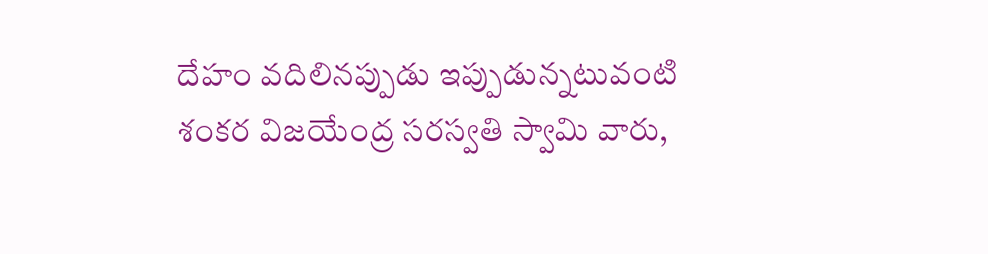దేహం వదిలినప్పుడు ఇప్పుడున్నటువంటి శంకర విజయేంద్ర సరస్వతి స్వామి వారు,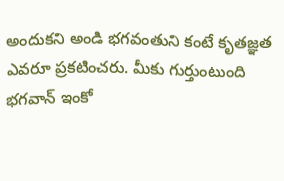అందుకని అండి భగవంతుని కంటే కృతజ్ఞత ఎవరూ ప్రకటించరు. మీకు గుర్తుంటుంది భగవాన్ ఇంకో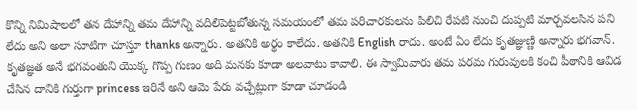కొన్ని నిమిషాలలో తన దేహాన్ని తమ దేహాన్ని వదిలిపెట్టబోతున్న సమయంలో తమ పరిచారకులను పిలిచి రేపటి నుంచి దుప్పటి మార్చవలసిన పని లేదు అని అలా సూటిగా చూస్తూ thanks అన్నారు. అతనికి అర్థం కాలేదు. అతనికి English రాదు. అంటే ఏం లేదు కృతజ్ఞుణ్ణి అన్నారు భగవాన్. కృతజ్ఞత అనే భగవంతుని యొక్క గొప్ప గుణం అది మనకు కూడా అలవాటు కావాలి. ఈ స్వామివారు తమ పరమ గురువులకి కంచి పీఠానికి ఆవిడ చేసిన దానికి గుర్తుగా princess ఇరినే అని ఆమె పేరు వచ్చేట్లుగా కూడా చూడండి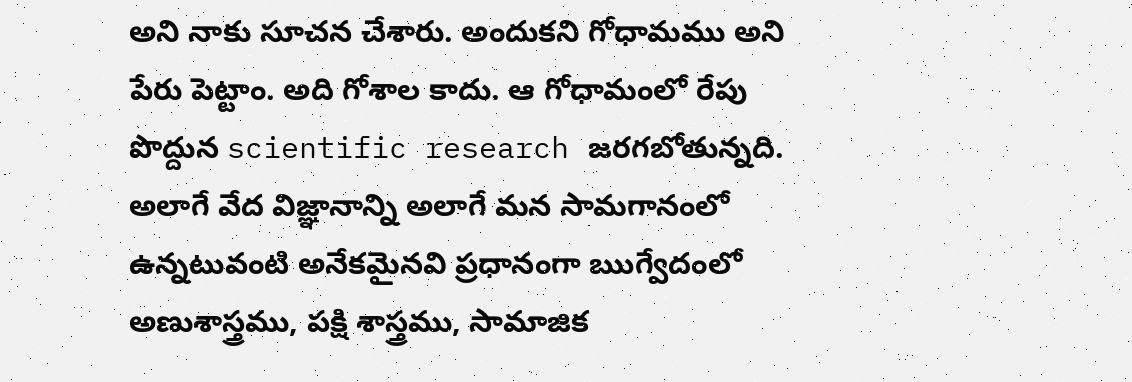అని నాకు సూచన చేశారు. అందుకని గోధామము అని పేరు పెట్టాం. అది గోశాల కాదు. ఆ గోధామంలో రేపు పొద్దున scientific research జరగబోతున్నది. అలాగే వేద విజ్ఞానాన్ని అలాగే మన సామగానంలో ఉన్నటువంటి అనేకమైనవి ప్రధానంగా ఋగ్వేదంలో అణుశాస్త్రము, పక్షి శాస్త్రము, సామాజిక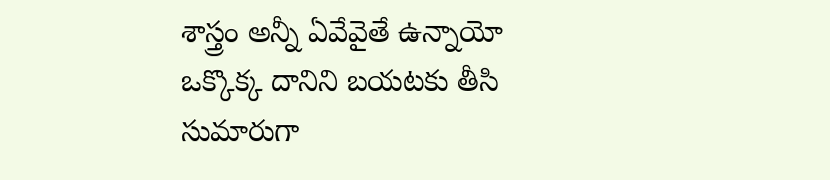శాస్త్రం అన్నీ ఏవేవైతే ఉన్నాయో ఒక్కొక్క దానిని బయటకు తీసి సుమారుగా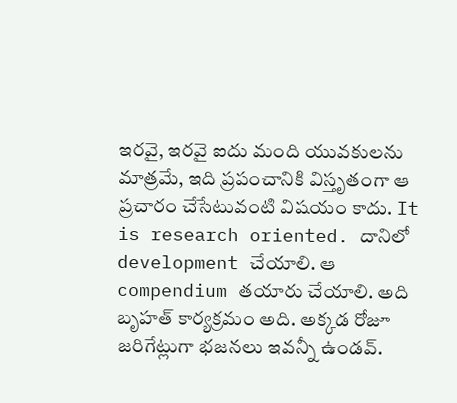ఇరవై, ఇరవై ఐదు మంది యువకులను మాత్రమే, ఇది ప్రపంచానికి విస్తృతంగా ఆ ప్రచారం చేసేటువంటి విషయం కాదు. It is research oriented. దానిలో development చేయాలి. ఆ compendium తయారు చేయాలి. అది బృహత్ కార్యక్రమం అది. అక్కడ రోజూ జరిగేట్లుగా భజనలు ఇవన్నీ ఉండవ్.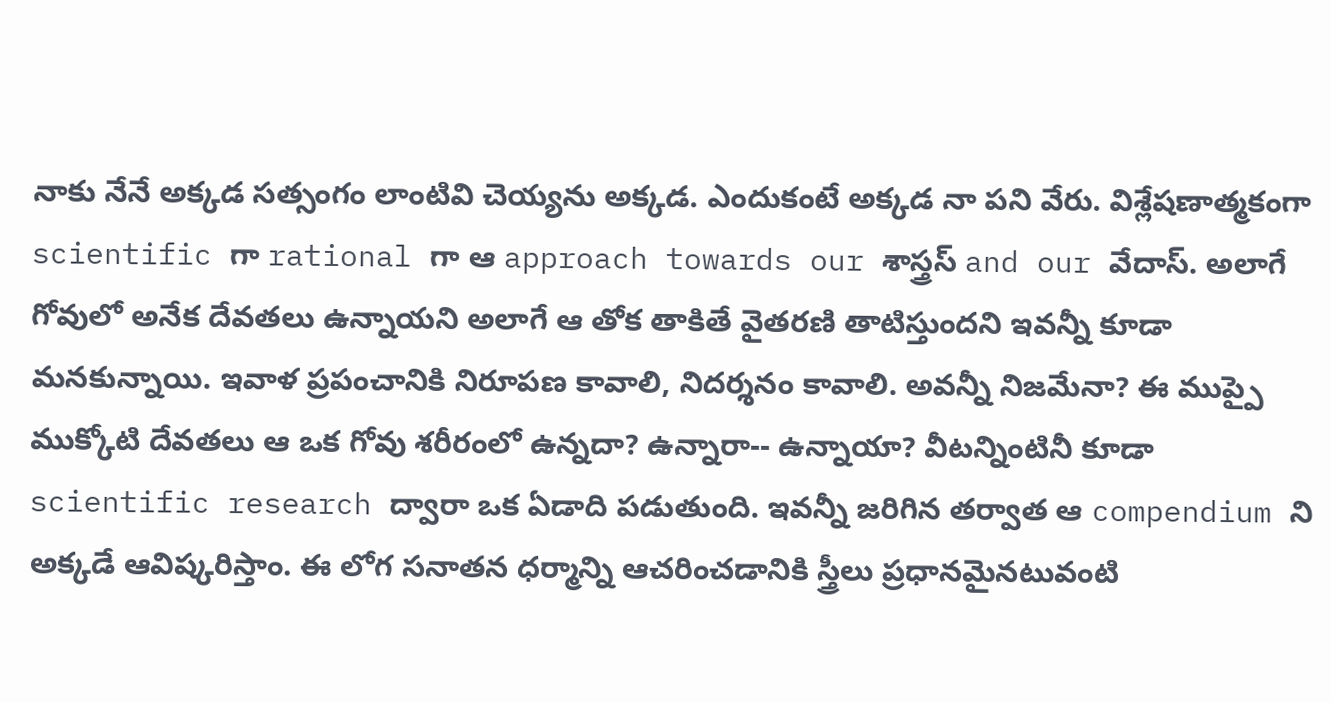నాకు నేనే అక్కడ సత్సంగం లాంటివి చెయ్యను అక్కడ. ఎందుకంటే అక్కడ నా పని వేరు. విశ్లేషణాత్మకంగా scientific గా rational గా ఆ approach towards our శాస్త్రస్ and our వేదాస్. అలాగే గోవులో అనేక దేవతలు ఉన్నాయని అలాగే ఆ తోక తాకితే వైతరణి తాటిస్తుందని ఇవన్నీ కూడా మనకున్నాయి. ఇవాళ ప్రపంచానికి నిరూపణ కావాలి, నిదర్శనం కావాలి. అవన్నీ నిజమేనా? ఈ ముప్పై ముక్కోటి దేవతలు ఆ ఒక గోవు శరీరంలో ఉన్నదా? ఉన్నారా-- ఉన్నాయా? వీటన్నింటినీ కూడా scientific research ద్వారా ఒక ఏడాది పడుతుంది. ఇవన్నీ జరిగిన తర్వాత ఆ compendium ని అక్కడే ఆవిష్కరిస్తాం. ఈ లోగ సనాతన ధర్మాన్ని ఆచరించడానికి స్త్రీలు ప్రధానమైనటువంటి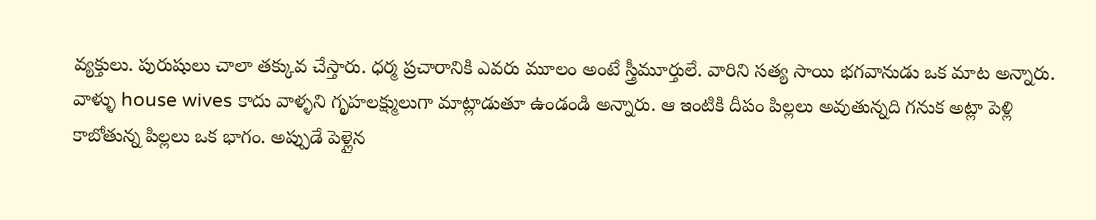వ్యక్తులు. పురుషులు చాలా తక్కువ చేస్తారు. ధర్మ ప్రచారానికి ఎవరు మూలం అంటే స్త్రీమూర్తులే. వారిని సత్య సాయి భగవానుడు ఒక మాట అన్నారు. వాళ్ళు house wives కాదు వాళ్ళని గృహలక్ష్ములుగా మాట్లాడుతూ ఉండండి అన్నారు. ఆ ఇంటికి దీపం పిల్లలు అవుతున్నది గనుక అట్లా పెళ్లి కాబోతున్న పిల్లలు ఒక భాగం. అప్పుడే పెళ్లైన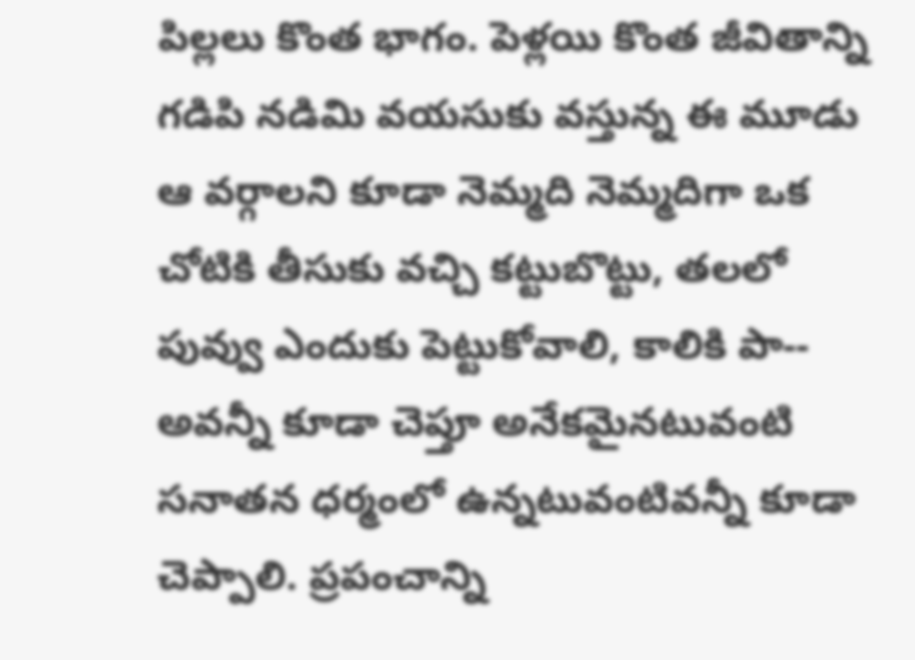పిల్లలు కొంత భాగం. పెళ్లయి కొంత జీవితాన్ని గడిపి నడిమి వయసుకు వస్తున్న ఈ మూడు ఆ వర్గాలని కూడా నెమ్మది నెమ్మదిగా ఒక చోటికి తీసుకు వచ్చి కట్టుబొట్టు, తలలో పువ్వు ఎందుకు పెట్టుకోవాలి, కాలికి పా-- అవన్నీ కూడా చెప్తూ అనేకమైనటువంటి సనాతన ధర్మంలో ఉన్నటువంటివన్నీ కూడా చెప్పాలి. ప్రపంచాన్ని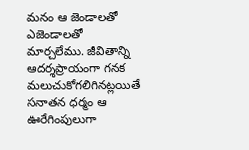మనం ఆ జెండాలతో ఎజెండాలతో మార్చలేము. జీవితాన్ని ఆదర్శప్రాయంగా గనక మలుచుకోగలిగినట్లయితే సనాతన ధర్మం ఆ ఊరేగింపులుగా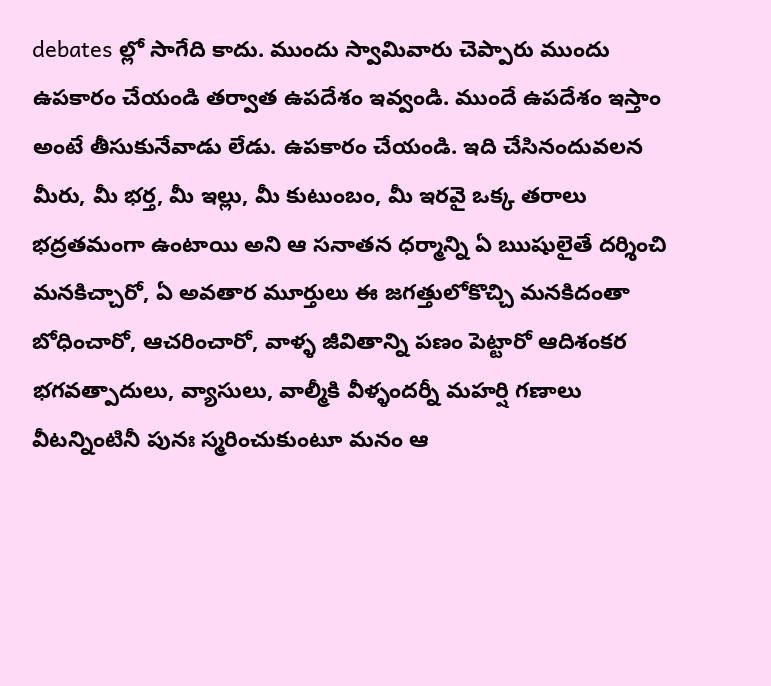debates ల్లో సాగేది కాదు. ముందు స్వామివారు చెప్పారు ముందు ఉపకారం చేయండి తర్వాత ఉపదేశం ఇవ్వండి. ముందే ఉపదేశం ఇస్తాం అంటే తీసుకునేవాడు లేడు. ఉపకారం చేయండి. ఇది చేసినందువలన మీరు, మీ భర్త, మీ ఇల్లు, మీ కుటుంబం, మీ ఇరవై ఒక్క తరాలు భద్రతమంగా ఉంటాయి అని ఆ సనాతన ధర్మాన్ని ఏ ఋషులైతే దర్శించి మనకిచ్చారో, ఏ అవతార మూర్తులు ఈ జగత్తులోకొచ్చి మనకిదంతా బోధించారో, ఆచరించారో, వాళ్ళ జీవితాన్ని పణం పెట్టారో ఆదిశంకర భగవత్పాదులు, వ్యాసులు, వాల్మీకి వీళ్ళందర్నీ మహర్షి గణాలు వీటన్నింటినీ పునః స్మరించుకుంటూ మనం ఆ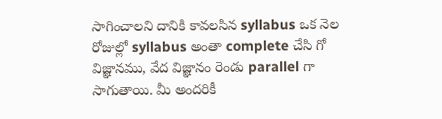సాగించాలని దానికి కావలసిన syllabus ఒక నెల రోజుల్లో syllabus అంతా complete చేసి గో విజ్ఞానము, వేద విజ్ఞానం రెండు parallel గా సాగుతాయి. మీ అందరికీ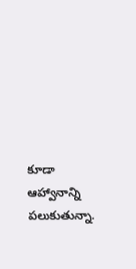కూడా ఆహ్వానాన్ని పలుకుతున్నా.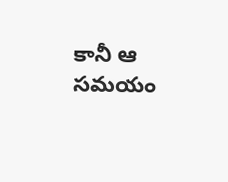కానీ ఆ సమయం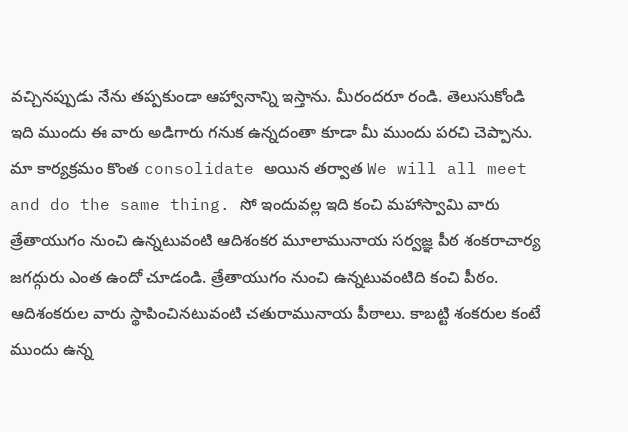వచ్చినప్పుడు నేను తప్పకుండా ఆహ్వానాన్ని ఇస్తాను. మీరందరూ రండి. తెలుసుకోండి ఇది ముందు ఈ వారు అడిగారు గనుక ఉన్నదంతా కూడా మీ ముందు పరచి చెప్పాను. మా కార్యక్రమం కొంత consolidate అయిన తర్వాత We will all meet and do the same thing. సో ఇందువల్ల ఇది కంచి మహాస్వామి వారు త్రేతాయుగం నుంచి ఉన్నటువంటి ఆదిశంకర మూలామునాయ సర్వజ్ఞ పీఠ శంకరాచార్య జగద్గురు ఎంత ఉందో చూడండి. త్రేతాయుగం నుంచి ఉన్నటువంటిది కంచి పీఠం. ఆదిశంకరుల వారు స్థాపించినటువంటి చతురామునాయ పీఠాలు. కాబట్టి శంకరుల కంటే ముందు ఉన్న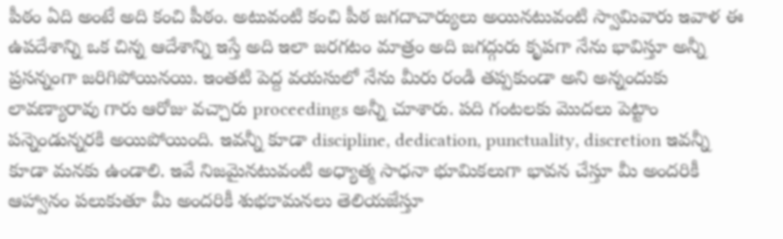పీఠం ఏది అంటే అది కంచి పీఠం. అటువంటి కంచి పీఠ జగదాచార్యులు అయినటువంటి స్వామివారు ఇవాళ ఈ ఉపదేశాన్ని ఒక చిన్న ఆదేశాన్ని ఇస్తే అది ఇలా జరగటం మాత్రం అది జగద్గురు కృపగా నేను భావిస్తూ అన్నీ ప్రసన్నంగా జరిగిపోయినయి. ఇంతటి పెద్ద వయసులో నేను మీరు రండి తప్పకుండా అని అన్నందుకు లావణ్యారావు గారు ఆరోజు వచ్చారు proceedings అన్నీ చూశారు. పది గంటలకు మొదలు పెట్టాం పన్నెండున్నరకి అయిపోయింది. ఇవన్నీ కూడా discipline, dedication, punctuality, discretion ఇవన్నీ కూడా మనకు ఉండాలి. ఇవే నిజమైనటువంటి అధ్యాత్మ సాధనా భూమికలుగా భావన చేస్తూ మీ అందరికీ ఆహ్వానం పలుకుతూ మీ అందరికీ శుభకామనలు తెలియజేస్తూ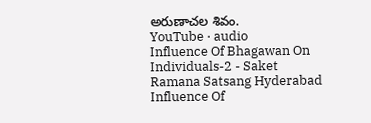అరుణాచల శివం.
YouTube · audio
Influence Of Bhagawan On Individuals-2 - Saket Ramana Satsang Hyderabad
Influence Of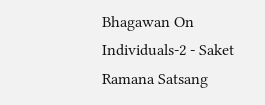Bhagawan On Individuals-2 - Saket Ramana Satsang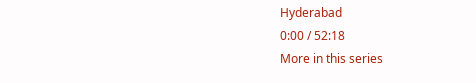Hyderabad
0:00 / 52:18
More in this series